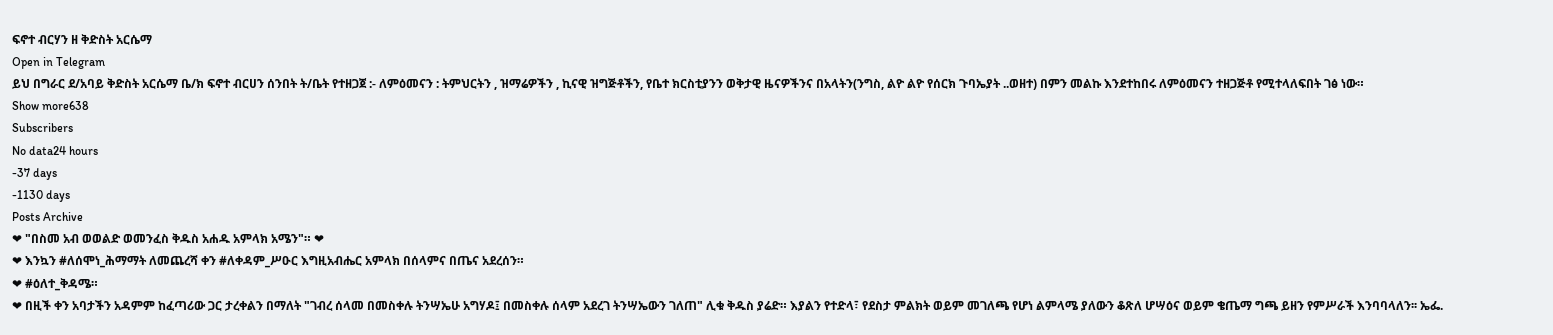ፍኖተ ብርሃን ዘ ቅድስት አርሴማ
Open in Telegram
ይህ በግራር ደ/አባይ ቅድስት አርሴማ ቤ/ክ ፍኖተ ብርሀን ሰንበት ት/ቤት የተዘጋጀ :- ለምዕመናን : ትምህርትን , ዝማሬዎችን , ኪናዊ ዝግጅቶችን, የቤተ ክርስቲያንን ወቅታዊ ዜናዎችንና በአላትን(ንግስ, ልዮ ልዮ የሰርክ ጉባኤያት ..ወዘተ) በምን መልኩ እንደተከበሩ ለምዕመናን ተዘጋጅቶ የሚተላለፍበት ገፅ ነው።
Show more638
Subscribers
No data24 hours
-37 days
-1130 days
Posts Archive
❤ "በስመ አብ ወወልድ ወመንፈስ ቅዱስ አሐዱ አምላክ አሜን"። ❤
❤ እንኳን #ለሰሞነ_ሕማማት ለመጨረሻ ቀን #ለቀዳም_ሥዑር እግዚአብሔር አምላክ በሰላምና በጤና አደረሰን።
❤ #ዕለተ_ቅዳሜ።
❤ በዚች ቀን አባታችን አዳምም ከፈጣሪው ጋር ታረቀልን በማለት "ገብረ ሰላመ በመስቀሉ ትንሣኤሁ አግሃዶ፤ በመስቀሉ ሰላም አደረገ ትንሣኤውን ገለጠ" ሊቁ ቅዱስ ያሬድ። እያልን የተድላ፣ የደስታ ምልክት ወይም መገለጫ የሆነ ልምላሜ ያለውን ቆጽለ ሆሣዕና ወይም ቄጤማ ግጫ ይዘን የምሥራች እንባባላለን፡፡ ኤፌ.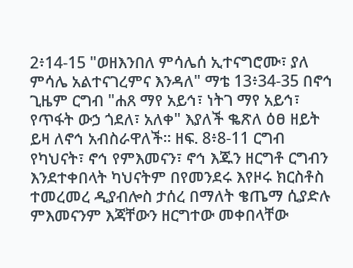2፥14-15 "ወዘእንበለ ምሳሌሰ ኢተናግሮሙ፣ ያለ ምሳሌ አልተናገረምና እንዳለ" ማቴ 13፥34-35 በኖኅ ጊዜም ርግብ "ሐጸ ማየ አይኅ፣ ነትገ ማየ አይኅ፣ የጥፋት ውኃ ጎደለ፣ አለቀ" እያለች ቈጽለ ዕፀ ዘይት ይዛ ለኖኅ አብስራዋለች፡፡ ዘፍ. 8፥8-11 ርግብ የካህናት፣ ኖኅ የምእመናን፣ ኖኅ እጁን ዘርግቶ ርግብን እንደተቀበላት ካህናትም በየመንደሩ እየዞሩ ክርስቶስ ተመረመረ ዲያብሎስ ታሰረ በማለት ቄጤማ ሲያድሉ ምእመናንም እጃቸውን ዘርግተው መቀበላቸው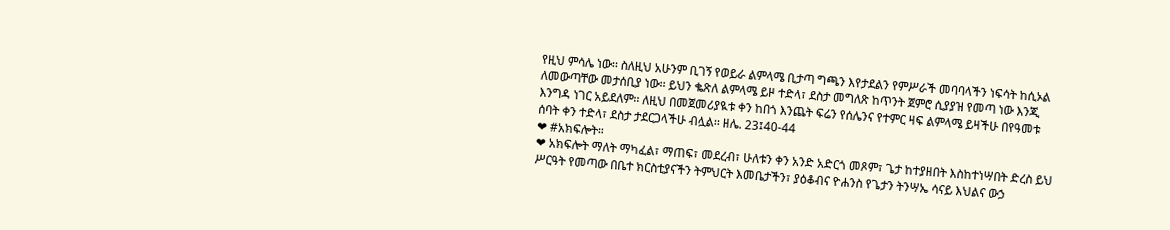የዚህ ምሳሌ ነው፡፡ ስለዚህ አሁንም ቢገኝ የወይራ ልምላሜ ቢታጣ ግጫን እየታደልን የምሥራች መባባላችን ነፍሳት ከሲኦል ለመውጣቸው መታሰቢያ ነው፡፡ ይህን ቈጽለ ልምላሜ ይዞ ተድላ፣ ደስታ መግለጽ ከጥንት ጀምሮ ሲያያዝ የመጣ ነው እንጂ እንግዳ ነገር አይደለም፡፡ ለዚህ በመጀመሪያዪቱ ቀን ከበጎ እንጨት ፍሬን የሰሌንና የተምር ዛፍ ልምላሜ ይዛችሁ በየዓመቱ ሰባት ቀን ተድላ፣ ደስታ ታደርጋላችሁ ብሏል፡፡ ዘሌ. 23፤40-44
❤ #አክፍሎት።
❤ አክፍሎት ማለት ማካፈል፣ ማጠፍ፣ መደረብ፣ ሁለቱን ቀን አንድ አድርጎ መጾም፣ ጌታ ከተያዘበት እስከተነሣበት ድረስ ይህ ሥርዓት የመጣው በቤተ ክርስቲያናችን ትምህርት እመቤታችን፣ ያዕቆብና ዮሐንስ የጌታን ትንሣኤ ሳናይ እህልና ውኃ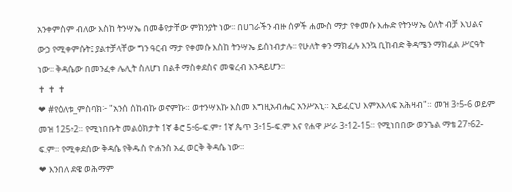አንቀምስም ብለው እስከ ትንሣኤ በመቆየታቸው ምክንያት ነው፡፡ በሀገራችን ብዙ ሰዎች ሐሙስ ማታ የቀመሱ እሑድ የትንሣኤ ዕለት ብቻ እህልና ውኃ የሚቀምሱት፤ ያልተቻላቸው ግን ዓርብ ማታ የቀመሱ እስከ ትንሣኤ ይሰነብታሉ፡፡ የሁለት ቀን ማክፈሉ እንኳ ቢከብድ ቅዳሜን ማክፈል ሥርዓት ነው፡፡ ቅዳሴው በመንፈቀ ሌሊት ስለሆነ በልቶ ማስቀደስና መቁረብ እንዳይሆን፡፡
✝ ✝ ✝
❤ #የዕለቱ_ምስባክ፦ "አንሰ ሰከብኩ ወኖምኩ። ወተንሣእኩ እስመ እግዚአብሔር አንሥአኒ። ኢይፈርህ እምአእላፍ አሕዛብ"። መዝ 3፥5-6 ወይም መዝ 125፥2። የሚነበቡት መልዕክታት 1ኛ ቆሮ 5፥6-ፍ.ም፣ 1ኛ ጴጥ 3፥15-ፍ.ም እና የሐዋ ሥራ 3፥12-15። የሚነበበው ወንጌል ማቴ 27፥62-ፍ.ም። የሚቀደሰው ቅዳሴ የቅዱስ ዮሐንስ አፈ ወርቅ ቅዳሴ ነው።
❤ እንበለ ደዌ ወሕማም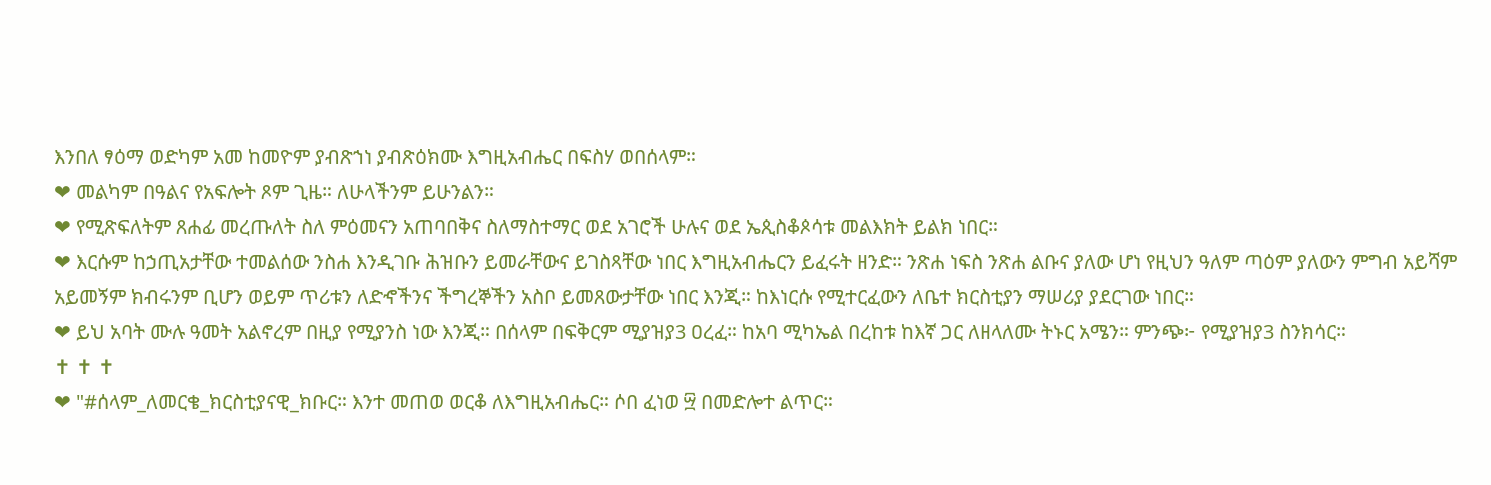እንበለ ፃዕማ ወድካም አመ ከመዮም ያብጽኀነ ያብጽዕክሙ እግዚአብሔር በፍስሃ ወበሰላም።
❤ መልካም በዓልና የአፍሎት ጾም ጊዜ። ለሁላችንም ይሁንልን።
❤ የሚጽፍለትም ጸሐፊ መረጡለት ስለ ምዕመናን አጠባበቅና ስለማስተማር ወደ አገሮች ሁሉና ወደ ኤጲስቆጶሳቱ መልእክት ይልክ ነበር።
❤ እርሱም ከኃጢአታቸው ተመልሰው ንስሐ እንዲገቡ ሕዝቡን ይመራቸውና ይገስጻቸው ነበር እግዚአብሔርን ይፈሩት ዘንድ። ንጽሐ ነፍስ ንጽሐ ልቡና ያለው ሆነ የዚህን ዓለም ጣዕም ያለውን ምግብ አይሻም አይመኝም ክብሩንም ቢሆን ወይም ጥሪቱን ለድኆችንና ችግረኞችን አስቦ ይመጸውታቸው ነበር እንጂ። ከእነርሱ የሚተርፈውን ለቤተ ክርስቲያን ማሠሪያ ያደርገው ነበር።
❤ ይህ አባት ሙሉ ዓመት አልኖረም በዚያ የሚያንስ ነው እንጂ። በሰላም በፍቅርም ሚያዝያ3 ዐረፈ። ከአባ ሚካኤል በረከቱ ከእኛ ጋር ለዘላለሙ ትኑር አሜን። ምንጭ፦ የሚያዝያ3 ስንክሳር።
✝ ✝ ✝
❤ "#ሰላም_ለመርቄ_ክርስቲያናዊ_ክቡር። እንተ መጠወ ወርቆ ለእግዚአብሔር። ሶበ ፈነወ ፵ በመድሎተ ልጥር።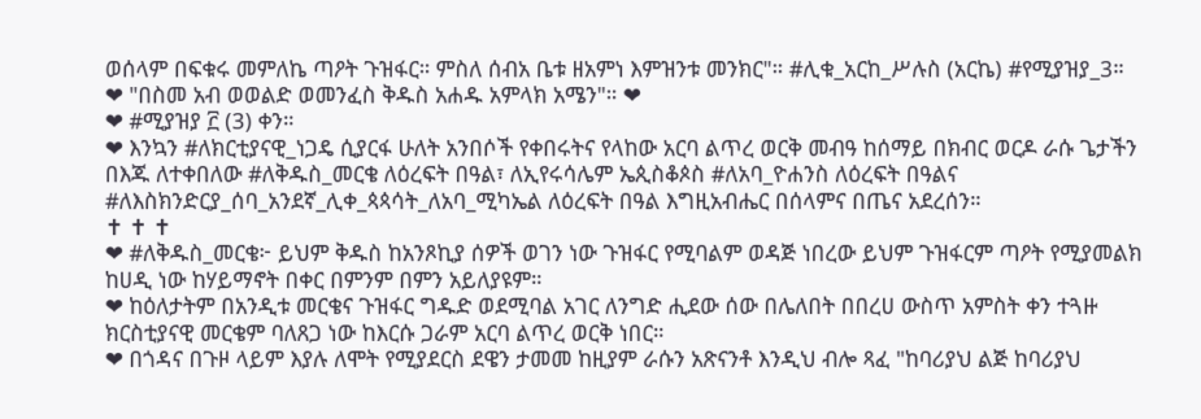ወሰላም በፍቁሩ መምለኬ ጣዖት ጉዝፋር። ምስለ ሰብአ ቤቱ ዘአምነ እምዝንቱ መንክር"። #ሊቁ_አርከ_ሥሉስ (አርኬ) #የሚያዝያ_3።
❤ "በስመ አብ ወወልድ ወመንፈስ ቅዱስ አሐዱ አምላክ አሜን"። ❤
❤ #ሚያዝያ ፫ (3) ቀን።
❤ እንኳን #ለክርቲያናዊ_ነጋዴ ሲያርፋ ሁለት አንበሶች የቀበሩትና የላከው አርባ ልጥረ ወርቅ መብዓ ከሰማይ በክብር ወርዶ ራሱ ጌታችን በእጁ ለተቀበለው #ለቅዱስ_መርቄ ለዕረፍት በዓል፣ ለኢየሩሳሌም ኤጲስቆጶስ #ለአባ_ዮሐንስ ለዕረፍት በዓልና #ለእስክንድርያ_ሰባ_አንደኛ_ሊቀ_ጳጳሳት_ለአባ_ሚካኤል ለዕረፍት በዓል እግዚአብሔር በሰላምና በጤና አደረሰን።
✝ ✝ ✝
❤ #ለቅዱስ_መርቄ፦ ይህም ቅዱስ ከአንጾኪያ ሰዎች ወገን ነው ጉዝፋር የሚባልም ወዳጅ ነበረው ይህም ጉዝፋርም ጣዖት የሚያመልክ ከሀዲ ነው ከሃይማኖት በቀር በምንም በምን አይለያዩም።
❤ ከዕለታትም በአንዲቱ መርቄና ጉዝፋር ግዱድ ወደሚባል አገር ለንግድ ሒደው ሰው በሌለበት በበረሀ ውስጥ አምስት ቀን ተጓዙ ክርስቲያናዊ መርቄም ባለጸጋ ነው ከእርሱ ጋራም አርባ ልጥረ ወርቅ ነበር።
❤ በጎዳና በጉዞ ላይም እያሉ ለሞት የሚያደርስ ደዌን ታመመ ከዚያም ራሱን አጽናንቶ እንዲህ ብሎ ጻፈ "ከባሪያህ ልጅ ከባሪያህ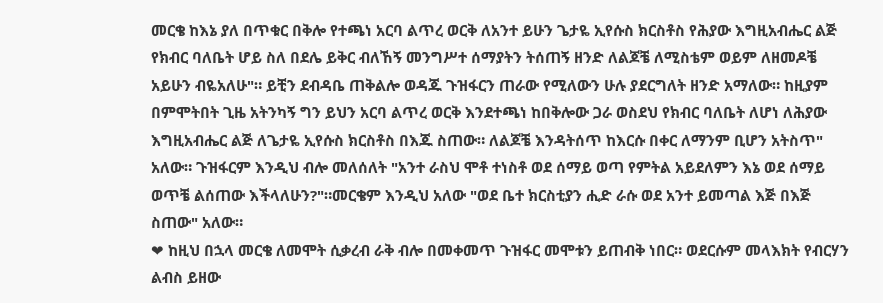መርቄ ከእኔ ያለ በጥቁር በቅሎ የተጫነ አርባ ልጥረ ወርቅ ለአንተ ይሁን ጌታዬ ኢየሱስ ክርስቶስ የሕያው እግዚአብሔር ልጅ የክብር ባለቤት ሆይ ስለ በደሌ ይቅር ብለኸኝ መንግሥተ ሰማያትን ትሰጠኝ ዘንድ ለልጆቼ ለሚስቴም ወይም ለዘመዶቼ አይሁን ብዬአለሁ"። ይቺን ደብዳቤ ጠቅልሎ ወዳጁ ጉዝፋርን ጠራው የሚለውን ሁሉ ያደርግለት ዘንድ አማለው። ከዚያም በምሞትበት ጊዜ አትንካኝ ግን ይህን አርባ ልጥረ ወርቅ እንደተጫነ ከበቅሎው ጋራ ወስደህ የክብር ባለቤት ለሆነ ለሕያው እግዚአብሔር ልጅ ለጌታዬ ኢየሱስ ክርስቶስ በእጁ ስጠው። ለልጆቼ እንዳትሰጥ ከእርሱ በቀር ለማንም ቢሆን አትስጥ" አለው። ጉዝፋርም እንዲህ ብሎ መለሰለት "አንተ ራስህ ሞቶ ተነስቶ ወደ ሰማይ ወጣ የምትል አይደለምን እኔ ወደ ሰማይ ወጥቼ ልሰጠው እችላለሁን?"።መርቄም እንዲህ አለው "ወደ ቤተ ክርስቲያን ሒድ ራሱ ወደ አንተ ይመጣል እጅ በእጅ ስጠው" አለው።
❤ ከዚህ በኋላ መርቄ ለመሞት ሲቃረብ ራቅ ብሎ በመቀመጥ ጉዝፋር መሞቱን ይጠብቅ ነበር። ወደርሱም መላእክት የብርሃን ልብስ ይዘው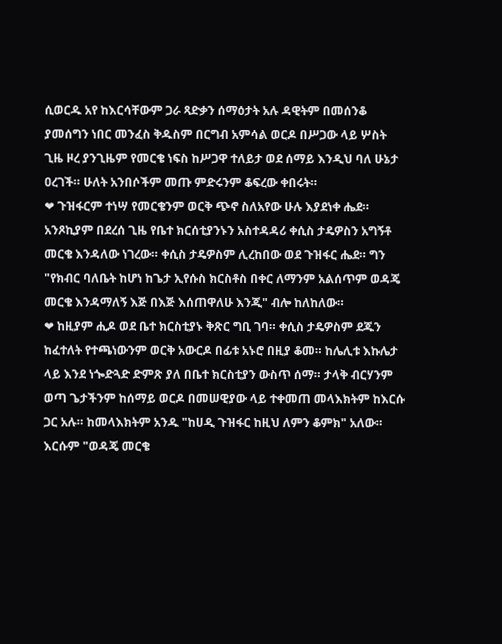ሲወርዱ አየ ከእርሳቸውም ጋራ ጻድቃን ሰማዕታት አሉ ዳዊትም በመሰንቆ ያመሰግን ነበር መንፈስ ቅዱስም በርግብ አምሳል ወርዶ በሥጋው ላይ ሦስት ጊዜ ዞረ ያንጊዜም የመርቄ ነፍስ ከሥጋዋ ተለይታ ወደ ሰማይ እንዲህ ባለ ሁኔታ ዐረገች። ሁለት አንበሶችም መጡ ምድሩንም ቆፍረው ቀበሩት።
❤ ጉዝፋርም ተነሣ የመርቄንም ወርቅ ጭኖ ስለአየው ሁሉ እያደነቀ ሔደ። አንጾኪያም በደረሰ ጊዜ የቤተ ክርሰቲያንኑን አስተዳዳሪ ቀሲስ ታዴዎስን አግኝቶ መርቄ እንዳለው ነገረው። ቀሲስ ታዴዎስም ሊረከበው ወደ ጉዝፋር ሔደ። ግን "የክብር ባለቤት ከሆነ ከጌታ ኢየሱስ ክርስቶስ በቀር ለማንም አልሰጥም ወዳጄ መርቄ እንዳማለኝ እጅ በእጅ እሰጠዋለሁ እንጂ" ብሎ ከለከለው።
❤ ከዚያም ሒዶ ወደ ቤተ ክርስቲያኑ ቅጽር ግቢ ገባ። ቀሲስ ታዴዎስም ደጁን ከፈተለት የተጫነውንም ወርቅ አውርዶ በፊቱ አኑሮ በዚያ ቆመ። ከሌሊቱ እኩሌታ ላይ እንደ ነጐድጓድ ድምጽ ያለ በቤተ ክርስቲያን ውስጥ ሰማ። ታላቅ ብርሃንም ወጣ ጌታችንም ከሰማይ ወርዶ በመሠዊያው ላይ ተቀመጠ መላእክትም ከእርሱ ጋር አሉ። ከመላእክትም አንዱ "ከሀዲ ጉዝፋር ከዚህ ለምን ቆምክ" አለው። እርሱም "ወዳጄ መርቄ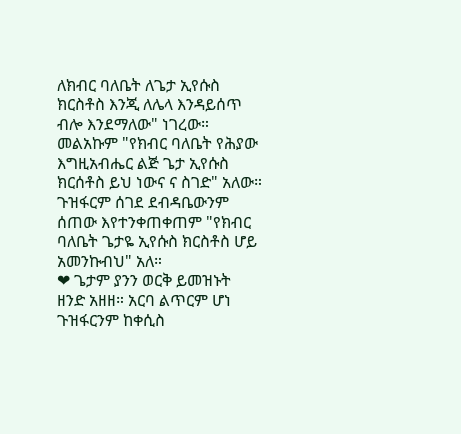ለክብር ባለቤት ለጌታ ኢየሱስ ክርስቶስ እንጂ ለሌላ እንዳይሰጥ ብሎ እንደማለው" ነገረው። መልአኩም "የክብር ባለቤት የሕያው እግዚአብሔር ልጅ ጌታ ኢየሱስ ክርሰቶስ ይህ ነውና ና ስገድ" አለው። ጉዝፋርም ሰገደ ደብዳቤውንም ሰጠው እየተንቀጠቀጠም "የክብር ባለቤት ጌታዬ ኢየሱስ ክርስቶስ ሆይ አመንኩብህ" አለ።
❤ ጌታም ያንን ወርቅ ይመዝኑት ዘንድ አዘዘ። አርባ ልጥርም ሆነ ጉዝፋርንም ከቀሲስ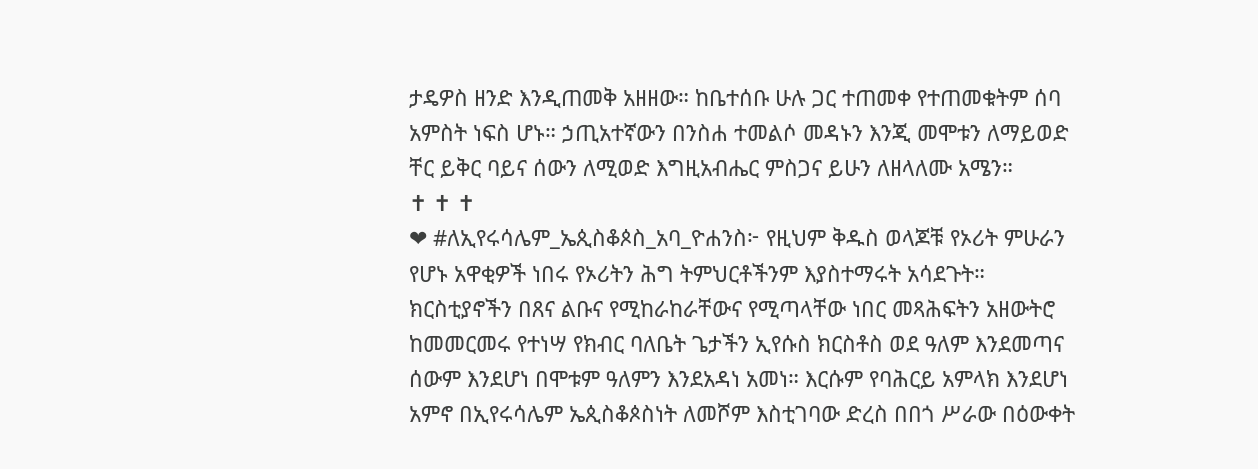ታዴዎስ ዘንድ እንዲጠመቅ አዘዘው። ከቤተሰቡ ሁሉ ጋር ተጠመቀ የተጠመቁትም ሰባ አምስት ነፍስ ሆኑ። ኃጢአተኛውን በንስሐ ተመልሶ መዳኑን እንጂ መሞቱን ለማይወድ ቸር ይቅር ባይና ሰውን ለሚወድ እግዚአብሔር ምስጋና ይሁን ለዘላለሙ አሜን።
✝ ✝ ✝
❤ #ለኢየሩሳሌም_ኤጲስቆጶስ_አባ_ዮሐንስ፦ የዚህም ቅዱስ ወላጆቹ የኦሪት ምሁራን የሆኑ አዋቂዎች ነበሩ የኦሪትን ሕግ ትምህርቶችንም እያስተማሩት አሳደጉት። ክርስቲያኖችን በጸና ልቡና የሚከራከራቸውና የሚጣላቸው ነበር መጻሕፍትን አዘውትሮ ከመመርመሩ የተነሣ የክብር ባለቤት ጌታችን ኢየሱስ ክርስቶስ ወደ ዓለም እንደመጣና ሰውም እንደሆነ በሞቱም ዓለምን እንደአዳነ አመነ። እርሱም የባሕርይ አምላክ እንደሆነ አምኖ በኢየሩሳሌም ኤጲስቆጶስነት ለመሾም እስቲገባው ድረስ በበጎ ሥራው በዕውቀት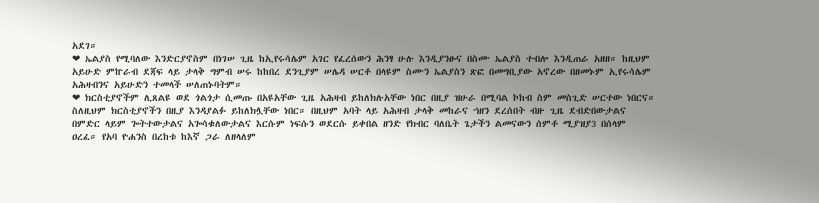አደገ።
❤ ኤልያስ የሚባለው እንድርያኖስም በነገሠ ጊዜ ከኢየሩሳሌም አገር የፈረሰውን ሕንፃ ሁሉ እንዲያንፁና በስሙ ኤልያስ ተብሎ እንዲጠራ አዘዘ። ከዚህም አይሁድ ምኵራብ ደጃፍ ላይ ታላቅ ግምብ ሠሩ ከከበረ ደንጊያም ሠሌዳ ሠርቶ በላዩም ስሙን ኤልያስን ጽፎ በመግቢያው አኖረው በዘመኑም ኢየሩሳሌም አሕዛብንና አይሁድን ተመላች ሠለጠኑባትም።
❤ ክርስቲያኖችም ሊጸልዩ ወደ ጎልጎታ ሲመጡ በአዩአቸው ጊዜ አሕዛብ ይከለክሉአቸው ነበር በዚያ ዝሁራ በሚባል ኮከብ ስም መስጊድ ሠርተው ነበርና። ስለዚህም ክርስቲያኖችን በዚያ እንዳያልፉ ይከለክሏቸው ነበር። በዚህም አባት ላይ አሕዛብ ታላቅ መከራና ኀዘን ደረሰበት ብዙ ጊዜ ደብድበውታልና በምድር ላይም ጐትተውታልና አጐሳቁለውታልና እርሱም ነፍሱን ወደርሱ ይቀበል ዘንድ የክብር ባለቤት ጌታችን ልመናውን ሰምቶ ሚያዝያ3 በሰላም ዐረፈ። የአባ ዮሐንስ በረከቱ ከእኛ ጋራ ለዘላለም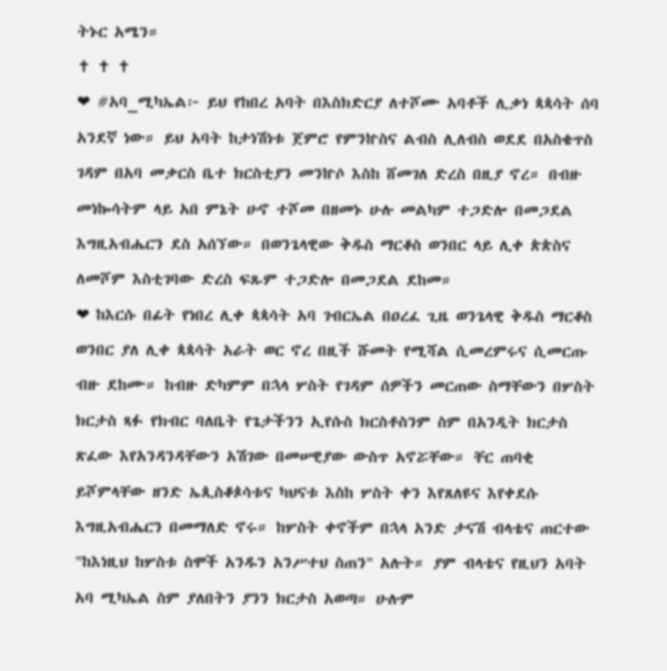ትኑር አሜን።
✝ ✝ ✝
❤ #አባ_ሚካኤል፦ ይህ የከበረ አባት በእስክድርያ ለተሾሙ አባቶች ሊቃነ ጳጳሳት ሰባ አንደኛ ነው። ይህ አባት ከታነሽነቱ ጀምሮ የምንኵስና ልብስ ሊለብስ ወደደ በአስቄጥስ ገዳም በአባ መቃርስ ቤተ ክርስቲያን መንኵሶ እስከ ሸመገለ ድረስ በዚያ ኖረ። በብዙ መነኰሳትም ላይ አበ ምኔት ሁኖ ተሾመ በዘመኑ ሁሉ መልካም ተጋድሎ በመጋደል እግዚአብሔርን ደስ አሰኘው። በወንጌላዊው ቅዱስ ማርቆስ ወንበር ላይ ሊቀ ጵጵስና ለመሾም እስቲገባው ድረስ ፍጹም ተጋድሎ በመጋደል ደከመ።
❤ ከእርሱ በፊት የነበረ ሊቀ ጳጳሳት አባ ገብርኤል በዐረፈ ጊዜ ወንጌላዊ ቅዱስ ማርቆስ ወንበር ያለ ሊቀ ጳጳሳት አራት ወር ኖረ በዚች ሹመት የሚሻል ሲመረምሩና ሲመርጡ ብዙ ደከሙ። ከብዙ ድካምም በኋላ ሦስት የገዳም ሰዎችን መርጠው ስማቸውን በሦስት ክርታስ ጻፉ የክብር ባለቤት የጌታችንን ኢየሱስ ክርስቶስንም ስም በአንዲት ክርታስ ጽፈው እየአንዳንዳቸውን አሽገው በመሠዊያው ውስጥ አኖሯቸው። ቸር ጠባቂ ይሾምላቸው ዘንድ ኤጲስቆጶሳቱና ካህናቱ እስከ ሦስት ቀን እየጸለዩና እየቀደሱ እግዚአብሔርን በመማለድ ኖሩ። ከሦስት ቀኖችም በኋላ አንድ ታናሽ ብላቴና ጠርተው "ከእነዚህ ከሦስቱ ስሞች አንዱን አንሥተህ ስጠን" አሉት። ያም ብላቴና የዚህን አባት አባ ሚካኤል ስም ያለበትን ያንን ክርታስ አወጣ። ሁሉም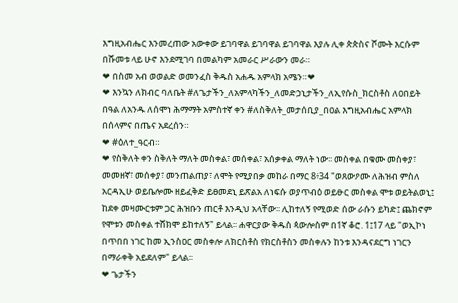እግዚአብሔር እንመረጠው አውቀው ይገባዋል ይገባዋል ይገባዋል እያሉ ሊቀ ጵጵስና ሾሙት እርሱም በሹመቱ ላይ ሁኖ እንደሚገባ በመልካም አመራር ሥራውን መራ።
❤ በስመ አብ ወወልድ ወመንፈስ ቅዱስ አሐዱ አምላክ አሜን።❤
❤ እንኳን ለክብር ባለቤት #ለጌታችን_ለአምላካችን_ለመድኃኒታችን_ለኢየሱስ_ክርስቶስ ለዐበይት በዓል ለአንዱ ለሰሞነ ሕማማት አምስተኛ ቀን #ለስቅለት_መታሰቢያ_በዐል እግዚአብሔር አምላክ በሰላምና በጤና አደረሰን።
❤ #ዕለተ_ዓርብ።
❤ የስቅለት ቀን ስቅለት ማለት መስቀል፣ መሰቀል፣ አሰቃቀል ማለት ነው፡፡ መስቀል በቁሙ መስቀያ፣ መመዘኛ፣ መሰቀያ፣ መንጠልጠያ፣ ለሞት የሚያበቃ መከራ በማር 8፥34 "ወጸውዖሙ ለሕዝብ ምስለ አርዳኢሁ ወይቤሎሙ ዘይፈቅድ ይፀመደኒ ይጽልአ ለነፍሱ ወያጥብዕ ወይፁር መስቀል ሞቱ ወይትልወኒ፤ ከደቀ መዛሙርቱም ጋር ሕዝቡን ጠርቶ እንዲህ አላቸው፡፡ ሊከተለኝ የሚወድ ሰው ራሱን ይካድ፤ ጨክኖም የሞቱን መስቀል ተሸክሞ ይከተለኝ" ይላል፡፡ ሐዋርያው ቅዱስ ጳውሎስም በ1ኛ ቆሮ. 1፤17 ላይ "ወኢኮነ በጥበበ ነገር ከመ ኢንስዐር መስቀሎ ለክርስቶስ የክርስቶስን መስቀሉን ከንቱ እንዳናደርግ ነገርን በማራቀቅ አይደለም" ይላል፡፡
❤ ጌታችን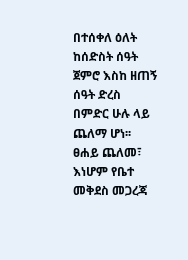በተሰቀለ ዕለት ከሰድስት ሰዓት ጀምሮ እስከ ዘጠኝ ሰዓት ድረስ በምድር ሁሉ ላይ ጨለማ ሆነ፡፡ ፀሐይ ጨለመ፣ እነሆም የቤተ መቅደስ መጋረጃ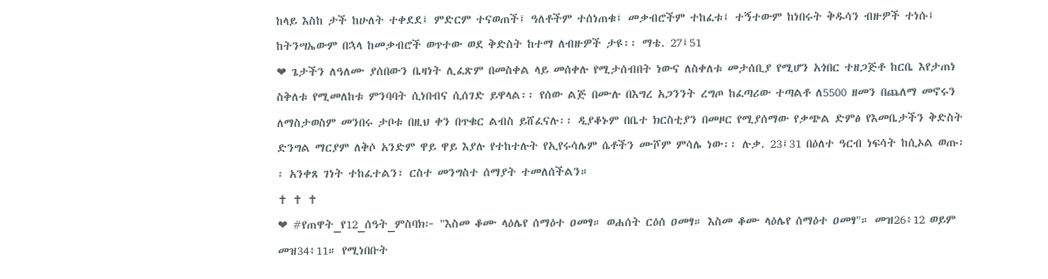ከላይ እስከ ታች ከሁለት ተቀደደ፤ ምድርም ተናወጠች፤ ዓለቶችም ተሰነጠቁ፤ መቃብሮችም ተከፈቱ፤ ተኝተውም ከነበሩት ቅዱሳን ብዙዎች ተነሱ፤ ከትንሣኤውም በኋላ ከመቃብሮች ወጥተው ወደ ቅድስት ከተማ ለብዙዎች ታዩ፡፡ ማቴ. 27፤51
❤ ጌታችን ለዓለሙ ያሰበውን ቤዛነት ሊፈጽም በመስቀል ላይ መሰቀሉ የሚታሰብበት ነውና ለስቀለቱ መታሰቢያ የሚሆን አጎበር ተዘጋጅቶ ከርቤ እየታጠነ ስቅለቱ የሚመለከቱ ምንባባት ሲነበብና ሲሰገድ ይዋላል፡፡ የሰው ልጅ በሙሉ በእግረ አጋንንት ረግጦ ከፈጣሪው ተጣልቶ ለ5500 ዘመን በጨለማ መኖሩን ለማስታወስም መንበሩ ታቦቱ በዚህ ቀን በጥቁር ልብስ ይሸፈናሉ፡፡ ዲያቆኑም በቤተ ክርስቲያን በመዞር የሚያሰማው የቃጭል ድምፅ የእመቤታችን ቅድስት ድንግል ማርያም ለቅሶ አንድም ዋይ ዋይ እያሉ የተከተሉት የኢየሩሳሌም ሴቶችን ሙሾም ምሳሌ ነው፡፡ ሉቃ. 23፤31 በዕለተ ዓርብ ነፍሳት ከሲኦል ወጡ፡፡ አንቀጸ ገነት ተከፈተልን፣ ርስተ መንግስተ ሰማያት ተመለሰችልን።
✝ ✝ ✝
❤ #የጠዋት_የ12_ሰዓት_ምስባክ፦ "እስመ ቆሙ ላዕሌየ ሰማዕተ ዐመፃ። ወሐሰት ርዕሰ ዐመፃ። እስመ ቆሙ ላዕሌየ ሰማዕተ ዐመፃ"። መዝ26፥12 ወይም መዝ34፥11። የሚነበቡት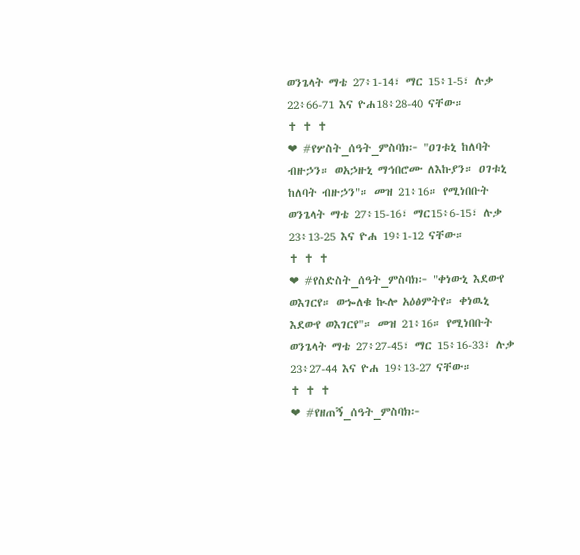ወንጌላት ማቴ 27፥1-14፣ ማር 15፥1-5፣ ሉቃ 22፥66-71 እና ዮሐ18፥28-40 ናቸው።
✝ ✝ ✝
❤ #የሦስት_ሰዓት_ምስባክ፦ "ዐገቱኒ ከለባት ብዙኃን። ወአኃዙኒ ማኅበሮሙ ለእኩያን። ዐገቱኒ ከለባት ብዙኃን"። መዝ 21፥16። የሚነበቡት ወንጌላት ማቴ 27፥15-16፣ ማር15፥6-15፣ ሉቃ 23፥13-25 እና ዮሐ 19፥1-12 ናቸው።
✝ ✝ ✝
❤ #የስድስት_ሰዓት_ምስባክ፦ "ቀነውኒ እደውየ ወእገርየ። ወኈለቁ ኲሎ አዕፅምትየ። ቀነዉኒ እደውየ ወእገርየ"። መዝ 21፥16። የሚነበቡት ወንጌላት ማቴ 27፥27-45፣ ማር 15፥16-33፣ ሉቃ 23፥27-44 እና ዮሐ 19፥13-27 ናቸው።
✝ ✝ ✝
❤ #የዘጠኝ_ሰዓት_ምስባክ፦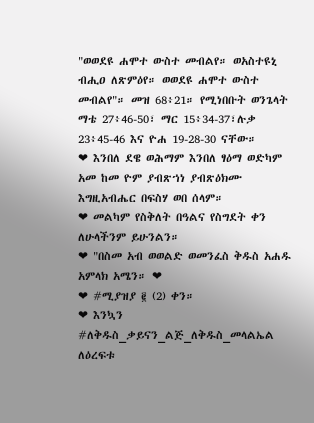"ወወደዩ ሐሞተ ውስተ መብልየ። ወአስተዩኒ ብሒዐ ለጽምዕየ። ወወደዩ ሐሞተ ውስተ መብልየ"። መዝ 68፥21። የሚነበቡት ወንጌላት ማቴ 27፥46-50፣ ማር 15፥34-37፣ሉቃ 23፥45-46 እና ዮሐ 19-28-30 ናቸው።
❤ እንበለ ደዌ ወሕማም እንበለ ፃዕማ ወድካም አመ ከመ ዮም ያብጽኀነ ያብጽዕክሙ እግዚአብሔር በፍስሃ ወበ ሰላም።
❤ መልካም የስቅለት በዓልና የስግደት ቀን ለሁላችንም ይሁንልን።
❤ "በስመ አብ ወወልድ ወመንፈስ ቅዱስ አሐዱ አምላክ አሜን። ❤
❤ #ሚያዝያ ፪ (2) ቀን።
❤ እንኳን #ለቅዱስ_ቃይናን_ልጅ_ለቅዱስ_መላልኤል ለዕረፍቱ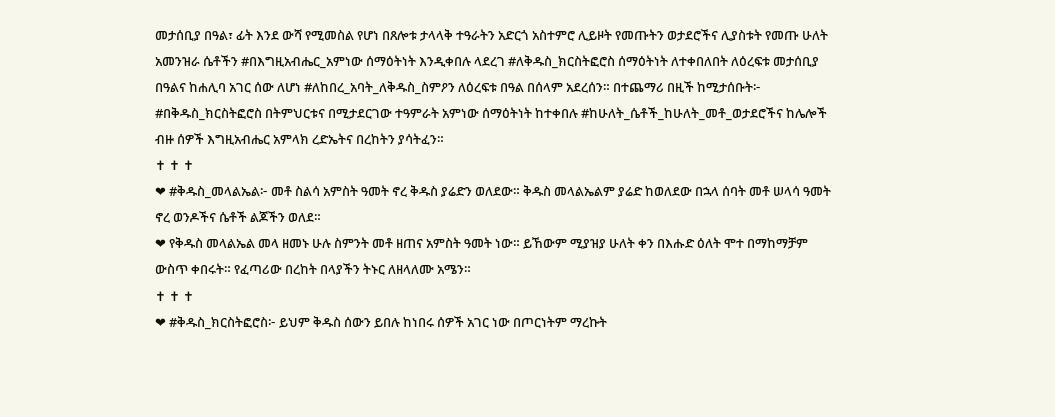መታሰቢያ በዓል፣ ፊት እንደ ውሻ የሚመስል የሆነ በጸሎቱ ታላላቅ ተዓራትን አድርጎ አስተምሮ ሊይዞት የመጡትን ወታደሮችና ሊያስቱት የመጡ ሁለት አመንዝራ ሴቶችን #በእግዚአብሔር_አምነው ሰማዕትነት እንዲቀበሉ ላደረገ #ለቅዱስ_ክርስትፎሮስ ሰማዕትነት ለተቀበለበት ለዕረፍቱ መታሰቢያ በዓልና ከሐሊባ አገር ሰው ለሆነ #ለከበረ_አባት_ለቅዱስ_ስምዖን ለዕረፍቱ በዓል በሰላም አደረሰን። በተጨማሪ በዚች ከሚታሰቡት፦ #በቅዱስ_ክርስትፎሮስ በትምህርቱና በሚታደርገው ተዓምራት አምነው ሰማዕትነት ከተቀበሉ #ከሁለት_ሴቶች_ከሁለት_መቶ_ወታደሮችና ከሌሎች ብዙ ሰዎች እግዚአብሔር አምላክ ረድኤትና በረከትን ያሳትፈን።
✝ ✝ ✝
❤ #ቅዱስ_መላልኤል፦ መቶ ስልሳ አምስት ዓመት ኖረ ቅዱስ ያሬድን ወለደው። ቅዱስ መላልኤልም ያሬድ ከወለደው በኋላ ሰባት መቶ ሠላሳ ዓመት ኖረ ወንዶችና ሴቶች ልጆችን ወለደ።
❤ የቅዱስ መላልኤል መላ ዘመኑ ሁሉ ስምንት መቶ ዘጠና አምስት ዓመት ነው። ይኸውም ሚያዝያ ሁለት ቀን በእሑድ ዕለት ሞተ በማከማቻም ውስጥ ቀበሩት። የፈጣሪው በረከት በላያችን ትኑር ለዘላለሙ አሜን።
✝ ✝ ✝
❤ #ቅዱስ_ክርስትፎሮስ፦ ይህም ቅዱስ ሰውን ይበሉ ከነበሩ ሰዎች አገር ነው በጦርነትም ማረኩት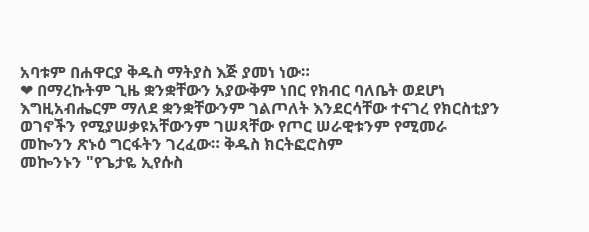አባቱም በሐዋርያ ቅዱስ ማትያስ እጅ ያመነ ነው።
❤ በማረኩትም ጊዜ ቋንቋቸውን አያውቅም ነበር የክብር ባለቤት ወደሆነ እግዚአብሔርም ማለደ ቋንቋቸውንም ገልጦለት እንደርሳቸው ተናገረ የክርስቲያን ወገኖችን የሚያሠቃዩአቸውንም ገሠጻቸው የጦር ሠራዊቱንም የሚመራ መኰንን ጽኑዕ ግርፋትን ገረፈው። ቅዱስ ክርትፎሮስም
መኰንኑን "የጌታዬ ኢየሱስ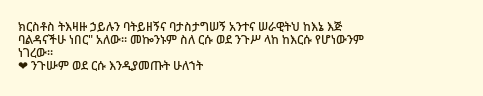ክርስቶስ ትእዛዙ ኃይሉን ባትይዘኝና ባታስታግሠኝ አንተና ሠራዊትህ ከእኔ እጅ ባልዳናችሁ ነበር" አለው። መኰንኑም ስለ ርሱ ወደ ንጉሥ ላከ ከእርሱ የሆነውንም ነገረው።
❤ ንጉሡም ወደ ርሱ እንዲያመጡት ሁለኀት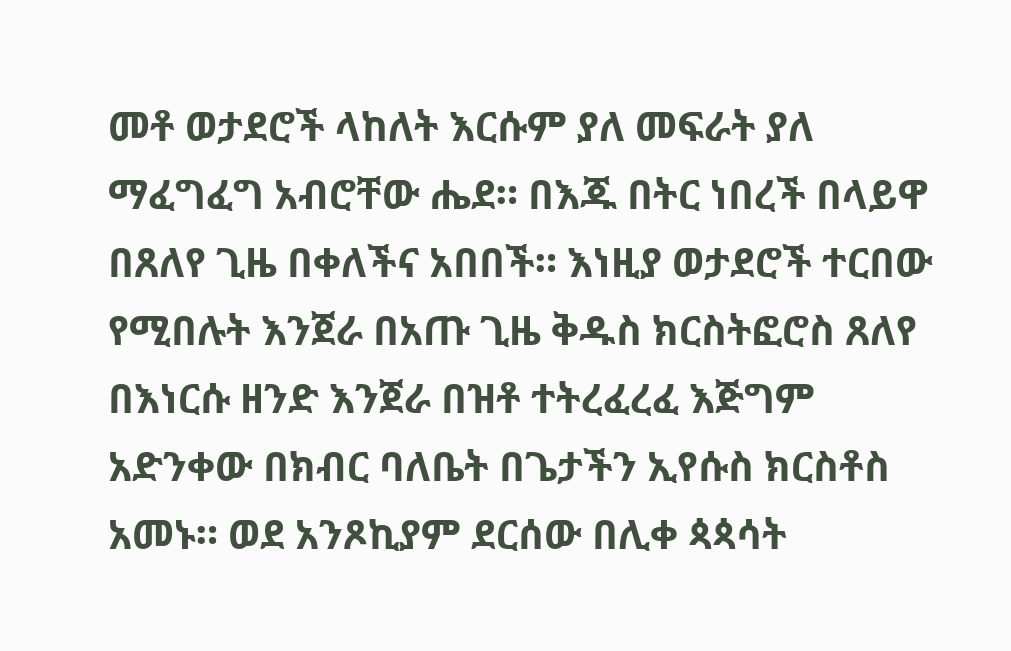መቶ ወታደሮች ላከለት እርሱም ያለ መፍራት ያለ ማፈግፈግ አብሮቸው ሔደ። በእጁ በትር ነበረች በላይዋ በጸለየ ጊዜ በቀለችና አበበች። እነዚያ ወታደሮች ተርበው የሚበሉት እንጀራ በአጡ ጊዜ ቅዱስ ክርስትፎሮስ ጸለየ በእነርሱ ዘንድ እንጀራ በዝቶ ተትረፈረፈ እጅግም አድንቀው በክብር ባለቤት በጌታችን ኢየሱስ ክርስቶስ አመኑ። ወደ አንጾኪያም ደርሰው በሊቀ ጳጳሳት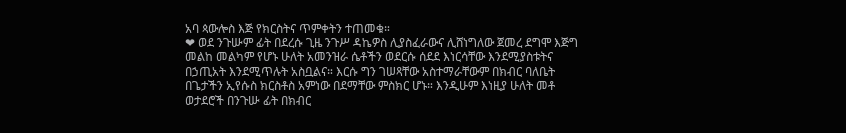አባ ጳውሎስ እጅ የክርስትና ጥምቀትን ተጠመቁ።
❤ ወደ ንጉሡም ፊት በደረሱ ጊዜ ንጉሥ ዳኬዎስ ሊያስፈራውና ሊሸነግለው ጀመረ ደግሞ እጅግ መልከ መልካም የሆኑ ሁለት አመንዝራ ሴቶችን ወደርሱ ሰደደ እነርሳቸው እንደሚያስቱትና በኃጢአት እንደሚጥሉት አስቧልና። እርሱ ግን ገሠጻቸው አስተማራቸውም በክብር ባለቤት በጌታችን ኢየሱስ ክርስቶስ አምነው በደማቸው ምስክር ሆኑ። እንዲሁም እነዚያ ሁለት መቶ ወታደሮች በንጉሡ ፊት በክብር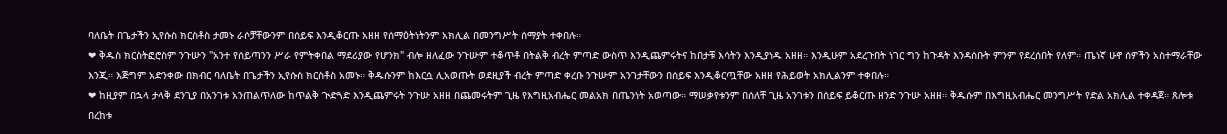ባለቤት በጌታችን ኢየሱስ ክርስቶስ ታመኑ ራሶቻቸውንም በሰይፍ እንዲቆርጡ አዘዘ የሰማዕትነትንም አክሊል በመንግሥት ሰማያት ተቀበሉ።
❤ ቅዱስ ክርስትፎሮስም ንጉሡን "አንተ የሰይጣንን ሥራ የምትቀበል ማደሪያው የሆንክ" ብሎ ዘለፈው ንጉሡም ተቆጥቶ በትልቅ ብረት ምጣድ ውስጥ እንዲጨምሩትና ከበታቹ እሳትን እንዲያነዱ አዘዘ። እንዲሁም አደረጉበት ነገር ግን ከጉዳት እንዳሰቡት ምንም የደረሰበት የለም። ጤነኛ ሁኖ ሰዎችን አስተማራቸው እንጂ። እጅግም አድንቀው በክብር ባለቤት በጌታችን ኢየሱስ ክርስቶስ አመኑ። ቅዱሱንም ከእርሷ ሊአወጡት ወደዚያች ብረት ምጣድ ቀረቡ ንጉሡም አንገታቸውን በሰይፍ እንዲቆርጧቸው አዘዘ የሕይወት አክሊልንም ተቀበሉ።
❤ ከዚያም በኋላ ታላቅ ደንጊያ በአንገቱ አንጠልጥለው ከጥልቅ ጒድጓድ እንዲጨምሩት ንጉሡ አዘዘ በጨመሩትም ጊዜ የእግዚአብሔር መልአክ በጤንነት አወጣው። ማሠቃየቱንም በሰለቸ ጊዜ አንገቱን በሰይፍ ይቆርጡ ዘንድ ንጉሡ አዘዘ። ቅዱሱም በእግዚአብሔር መንግሥት የድል አክሊል ተቀዳጀ። ጸሎቱ በረከቱ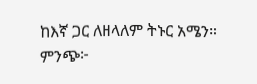ከእኛ ጋር ለዘላለም ትኑር አሜን። ምንጭ፦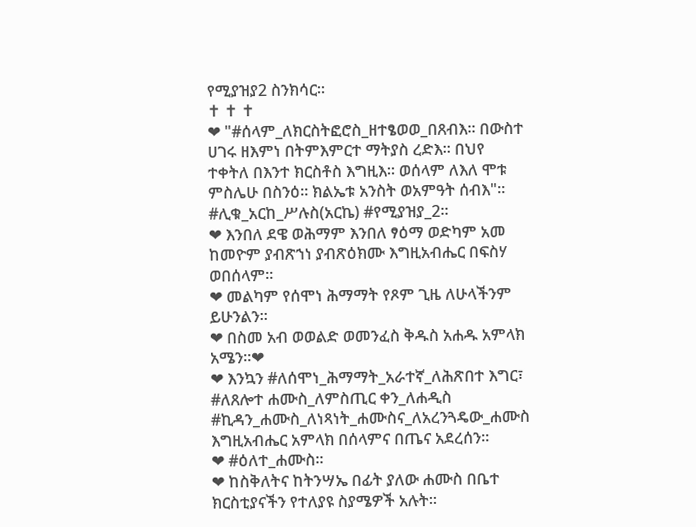የሚያዝያ2 ስንክሳር።
✝ ✝ ✝
❤ "#ሰላም_ለክርስትፎሮስ_ዘተፄወወ_በጸብእ። በውስተ ሀገሩ ዘእምነ በትምእምርተ ማትያስ ረድእ። በህየ ተቀትለ በእንተ ክርስቶስ እግዚእ። ወሰላም ለእለ ሞቱ ምስሌሁ በስንዕ። ክልኤቱ አንስት ወአምዓት ሰብእ"። #ሊቁ_አርከ_ሥሉስ(አርኬ) #የሚያዝያ_2።
❤ እንበለ ደዌ ወሕማም እንበለ ፃዕማ ወድካም አመ ከመዮም ያብጽኀነ ያብጽዕክሙ እግዚአብሔር በፍስሃ ወበሰላም።
❤ መልካም የሰሞነ ሕማማት የጾም ጊዜ ለሁላችንም ይሁንልን።
❤ በስመ አብ ወወልድ ወመንፈስ ቅዱስ አሐዱ አምላክ አሜን።❤
❤ እንኳን #ለሰሞነ_ሕማማት_አራተኛ_ለሕጽበተ እግር፣ #ለጸሎተ ሐሙስ_ለምስጢር ቀን_ለሐዲስ #ኪዳን_ሐሙስ_ለነጻነት_ሐሙስና_ለአረንጓዴው_ሐሙስ እግዚአብሔር አምላክ በሰላምና በጤና አደረሰን።
❤ #ዕለተ_ሐሙስ።
❤ ከስቅለትና ከትንሣኤ በፊት ያለው ሐሙስ በቤተ ክርስቲያናችን የተለያዩ ስያሜዎች አሉት፡፡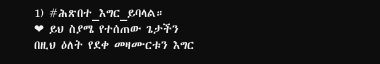1) #ሕጽበተ_እግር_ይባላል።
❤ ይህ ስያሜ የተሰጠው ጌታችን በዚህ ዕለት የደቀ መዛሙርቱን እግር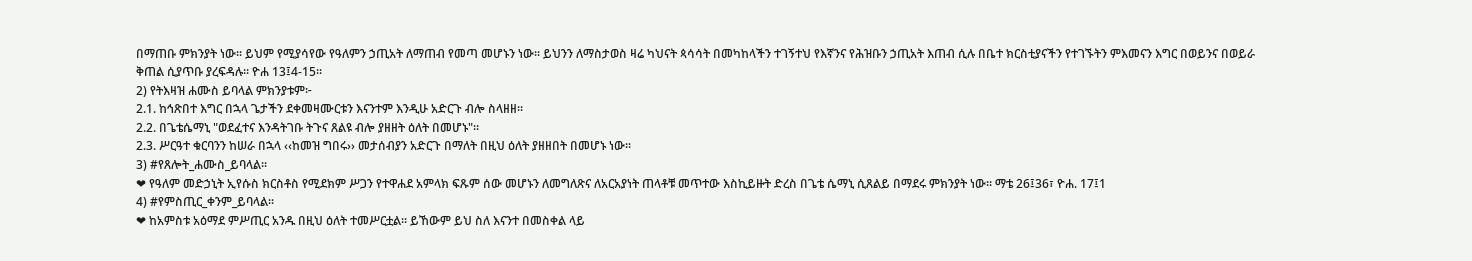በማጠቡ ምክንያት ነው፡፡ ይህም የሚያሳየው የዓለምን ኃጢአት ለማጠብ የመጣ መሆኑን ነው፡፡ ይህንን ለማስታወስ ዛሬ ካህናት ጳሳሳት በመካከላችን ተገኝተህ የእኛንና የሕዝቡን ኃጢአት እጠብ ሲሉ በቤተ ክርስቲያናችን የተገኙትን ምእመናን እግር በወይንና በወይራ ቅጠል ሲያጥቡ ያረፍዳሉ፡፡ ዮሐ 13፤4-15።
2) የትእዛዝ ሐሙስ ይባላል ምክንያቱም፦
2.1. ከኅጽበተ እግር በኋላ ጌታችን ደቀመዛሙርቱን እናንተም እንዲሁ አድርጉ ብሎ ስላዘዘ።
2.2. በጌቴሴማኒ "ወደፈተና እንዳትገቡ ትጉና ጸልዩ ብሎ ያዘዘት ዕለት በመሆኑ"።
2.3. ሥርዓተ ቁርባንን ከሠራ በኋላ ‹‹ከመዝ ግበሩ›› መታሰብያን አድርጉ በማለት በዚህ ዕለት ያዘዘበት በመሆኑ ነው፡፡
3) #የጸሎት_ሐሙስ_ይባላል፡፡
❤ የዓለም መድኃኒት ኢየሱስ ክርስቶስ የሚደክም ሥጋን የተዋሐደ አምላክ ፍጹም ሰው መሆኑን ለመግለጽና ለአርአያነት ጠላቶቹ መጥተው እስኪይዙት ድረስ በጌቴ ሴማኒ ሲጸልይ በማደሩ ምክንያት ነው፡፡ ማቴ 26፤36፣ ዮሐ. 17፤1
4) #የምስጢር_ቀንም_ይባላል፡፡
❤ ከአምስቱ አዕማደ ምሥጢር አንዱ በዚህ ዕለት ተመሥርቷል፡፡ ይኸውም ይህ ስለ እናንተ በመስቀል ላይ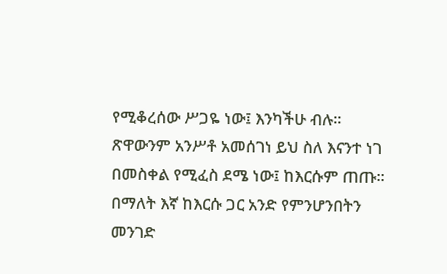የሚቆረሰው ሥጋዬ ነው፤ እንካችሁ ብሉ፡፡ ጽዋውንም አንሥቶ አመሰገነ ይህ ስለ እናንተ ነገ በመስቀል የሚፈስ ደሜ ነው፤ ከእርሱም ጠጡ፡፡በማለት እኛ ከእርሱ ጋር አንድ የምንሆንበትን መንገድ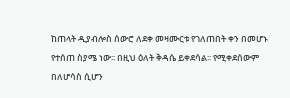ከጠላት ዲያብሎስ ሰውሮ ለደቀ መዛሙርቱ የገለጠበት ቀን በመሆኑ የተሰጠ ስያሜ ነው፡፡ በዚህ ዕለት ቅዳሴ ይቀደሳል፡፡ የሚቀደሰውም በለሆሳስ ሲሆን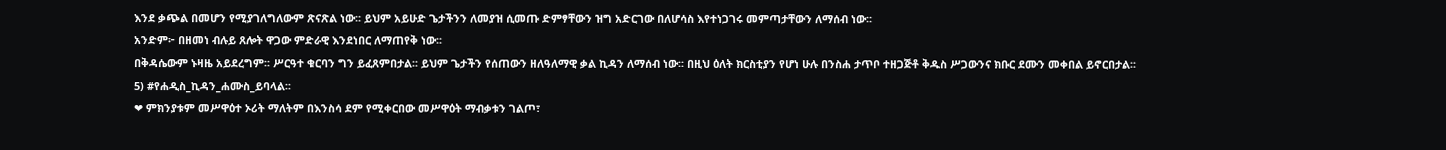እንደ ቃጭል በመሆን የሚያገለግለውም ጽናጽል ነው፡፡ ይህም አይሁድ ጌታችንን ለመያዝ ሲመጡ ድምፃቸውን ዝግ አድርገው በለሆሳስ እየተነጋገሩ መምጣታቸውን ለማሰብ ነው፡፡
አንድም፦ በዘመነ ብሉይ ጸሎት ዋጋው ምድራዊ እንደነበር ለማጠየቅ ነው፡፡
በቅዳሴውም ኑዛዜ አይደረግም፡፡ ሥርዓተ ቁርባን ግን ይፈጸምበታል፡፡ ይህም ጌታችን የሰጠውን ዘለዓለማዊ ቃል ኪዳን ለማሰብ ነው፡፡ በዚህ ዕለት ክርስቲያን የሆነ ሁሉ በንስሐ ታጥቦ ተዘጋጅቶ ቅዱስ ሥጋውንና ክቡር ደሙን መቀበል ይኖርበታል፡፡
5) #የሐዲስ_ኪዳን_ሐሙስ_ይባላል፡፡
❤ ምክንያቱም መሥዋዕተ ኦሪት ማለትም በእንስሳ ደም የሚቀርበው መሥዋዕት ማብቃቱን ገልጦ፣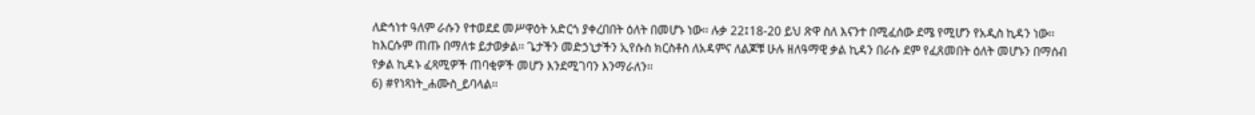ለድኅነተ ዓለም ራሱን የተወደደ መሥዋዕት አድርጎ ያቀረበበት ዕለት በመሆኑ ነው፡፡ ሉቃ 22፤18-20 ይህ ጽዋ ስለ እናንተ በሚፈሰው ደሜ የሚሆን የአዲስ ኪዳን ነው፡፡ ከእርሱም ጠጡ በማለቱ ይታወቃል፡፡ ጌታችን መድኃኒታችን ኢየሱስ ክርስቶስ ለአዳምና ለልጆቹ ሁሉ ዘለዓማዊ ቃል ኪዳን በራሱ ደም የፈጸመበት ዕለት መሆኑን በማሰብ የቃል ኪዳኑ ፈጻሚዎች ጠባቂዎች መሆን እንደሚገባን እንማራለን፡፡
6) #የነጻነት_ሐሙስ_ይባላል፡፡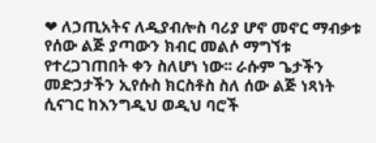❤ ለኃጢአትና ለዲያብሎስ ባሪያ ሆኖ መኖር ማብቃቱ የሰው ልጅ ያጣውን ክብር መልሶ ማግኘቱ የተረጋገጠበት ቀን ስለሆነ ነው፡፡ ራሱም ጌታችን መድኃታችን ኢየሱስ ክርስቶስ ስለ ሰው ልጅ ነጻነት ሲናገር ከእንግዲህ ወዲህ ባሮች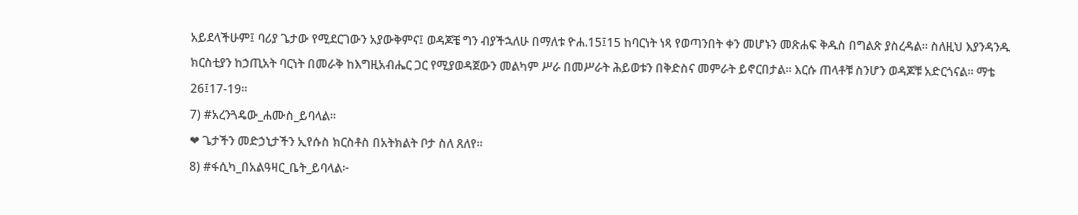አይደላችሁም፤ ባሪያ ጌታው የሚደርገውን አያውቅምና፤ ወዳጆቼ ግን ብያችኋለሁ በማለቱ ዮሐ.15፤15 ከባርነት ነጻ የወጣንበት ቀን መሆኑን መጽሐፍ ቅዱስ በግልጽ ያስረዳል፡፡ ስለዚህ እያንዳንዱ ክርስቲያን ከኃጢአት ባርነት በመራቅ ከእግዚአብሔር ጋር የሚያወዳጀውን መልካም ሥራ በመሥራት ሕይወቱን በቅድስና መምራት ይኖርበታል፡፡ እርሱ ጠላቶቹ ስንሆን ወዳጆቹ አድርጎናል፡፡ ማቴ 26፤17-19።
7) #አረንጓዴው_ሐሙስ_ይባላል፡፡
❤ ጌታችን መድኃኒታችን ኢየሱስ ክርስቶስ በአትክልት ቦታ ስለ ጸለየ፡፡
8) #ፋሲካ_በአልዓዛር_ቤት_ይባላል፦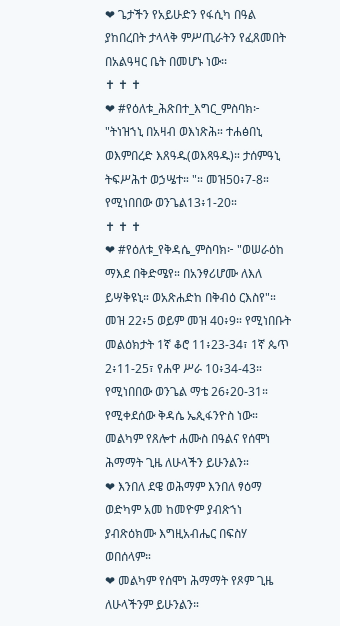❤ ጌታችን የአይሁድን የፋሲካ በዓል ያከበረበት ታላላቅ ምሥጢራትን የፈጸመበት በአልዓዛር ቤት በመሆኑ ነው፡፡
✝ ✝ ✝
❤ #የዕለቱ_ሕጽበተ_እግር_ምስባክ፦ "ትነዝኀኒ በአዛብ ወእነጽሕ። ተሐፅበኒ ወእምበረድ እጸዓዱ(ወእጻዓዱ)። ታሰምዓኒ ትፍሥሕተ ወኃሤተ። "። መዝ50፥7-8። የሚነበበው ወንጌል13፥1-20።
✝ ✝ ✝
❤ #የዕለቱ_የቅዳሴ_ምስባክ፦ "ወሠራዕከ ማእደ በቅድሜየ። በአንፃሪሆሙ ለእለ ይሣቅዩኒ። ወአጽሐድከ በቅብዕ ርእስየ"። መዝ 22፥5 ወይም መዝ 40፥9። የሚነበቡት መልዕክታት 1ኛ ቆሮ 11፥23-34፣ 1ኛ ጴጥ 2፥11-25፣ የሐዋ ሥራ 10፥34-43። የሚነበበው ወንጌል ማቴ 26፥20-31። የሚቀደሰው ቅዳሴ ኤጲፋንዮስ ነው። መልካም የጸሎተ ሐሙስ በዓልና የሰሞነ ሕማማት ጊዜ ለሁላችን ይሁንልን።
❤ እንበለ ደዌ ወሕማም እንበለ ፃዕማ ወድካም አመ ከመዮም ያብጽኀነ ያብጽዕክሙ እግዚአብሔር በፍስሃ ወበሰላም።
❤ መልካም የሰሞነ ሕማማት የጾም ጊዜ ለሁላችንም ይሁንልን።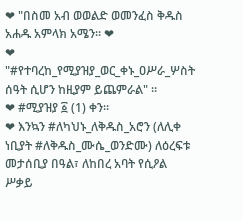❤ "በስመ አብ ወወልድ ወመንፈስ ቅዱስ አሐዱ አምላክ አሜን። ❤
❤ "#የተባረከ_የሚያዝያ_ወር_ቀኑ_ዐሥራ_ሦስት ሰዓት ሲሆን ከዚያም ይጨምራል" ።
❤ #ሚያዝያ ፩ (1) ቀን።
❤ እንኳን #ለካህኑ_ለቅዱስ_አሮን (ለሊቀ ነቢያት #ለቅዱስ_ሙሴ_ወንድሙ) ለዕረፍቱ መታሰቢያ በዓል፣ ለከበረ አባት የሲዖል ሥቃይ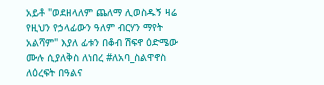አይቶ "ወደዘላለም ጨለማ ሊወስዱኝ ዛሬ የዚህን የኃላፊውን ዓለም ብርሃን ማየት አልሻም" እያለ ፊቱን በቆብ ሽፍኖ ዕድሜው ሙሉ ሲያለቅስ ለነበረ #ለአባ_ስልዋኖስ ለዕረፍት በዓልና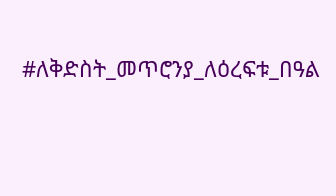#ለቅድስት_መጥሮንያ_ለዕረፍቱ_በዓል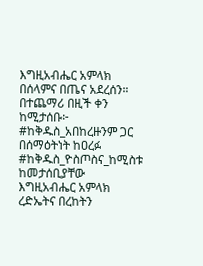እግዚአብሔር አምላክ በሰላምና በጤና አደረሰን። በተጨማሪ በዚች ቀን ከሚታሰቡ፦ #ከቅዱስ_አበከረዙንም ጋር በሰማዕትነት ከዐረፉ #ከቅዱስ_ዮስጦስና_ከሚስቱ ከመታሰቢያቸው እግዚአብሔር አምላክ ረድኤትና በረከትን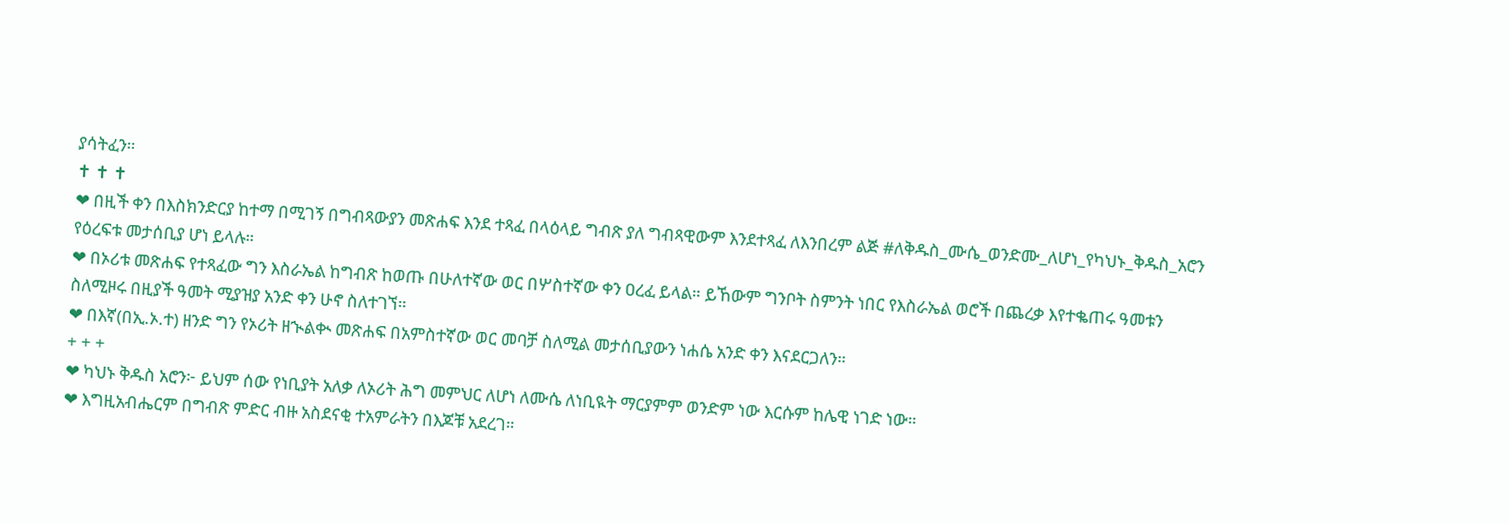ያሳትፈን።
✝ ✝ ✝
❤ በዚች ቀን በእስክንድርያ ከተማ በሚገኝ በግብጻውያን መጽሐፍ እንደ ተጻፈ በላዕላይ ግብጽ ያለ ግብጻዊውም እንደተጻፈ ለእንበረም ልጅ #ለቅዱስ_ሙሴ_ወንድሙ_ለሆነ_የካህኑ_ቅዱስ_አሮን የዕረፍቱ መታሰቢያ ሆነ ይላሉ።
❤ በኦሪቱ መጽሐፍ የተጻፈው ግን እስራኤል ከግብጽ ከወጡ በሁለተኛው ወር በሦስተኛው ቀን ዐረፈ ይላል። ይኸውም ግንቦት ስምንት ነበር የእስራኤል ወሮች በጨረቃ እየተቈጠሩ ዓመቱን ስለሚዞሩ በዚያች ዓመት ሚያዝያ አንድ ቀን ሁኖ ስለተገኘ።
❤ በእኛ(በኢ.ኦ.ተ) ዘንድ ግን የኦሪት ዘኊልቊ መጽሐፍ በአምስተኛው ወር መባቻ ስለሚል መታሰቢያውን ነሐሴ አንድ ቀን እናደርጋለን።
+ + +
❤ ካህኑ ቅዱስ አሮን፦ ይህም ሰው የነቢያት አለቃ ለኦሪት ሕግ መምህር ለሆነ ለሙሴ ለነቢዪት ማርያምም ወንድም ነው እርሱም ከሌዊ ነገድ ነው።
❤ እግዚአብሔርም በግብጽ ምድር ብዙ አስደናቂ ተአምራትን በእጆቹ አደረገ።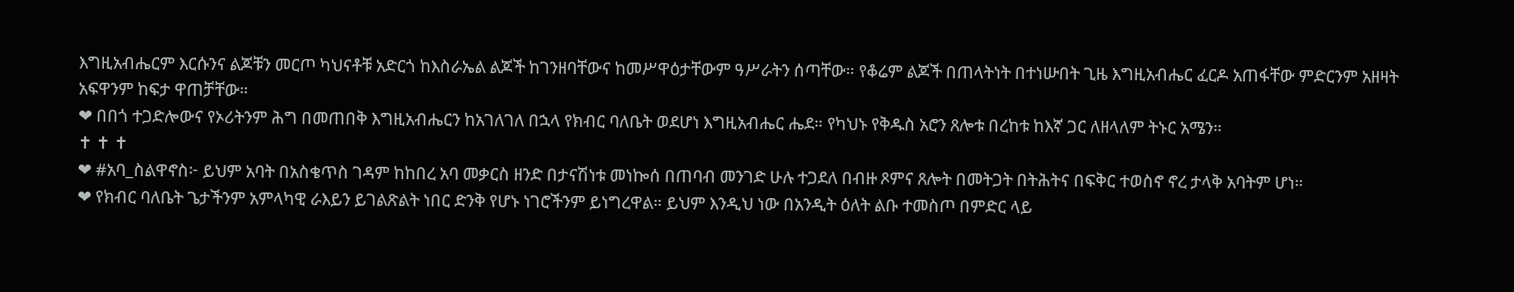እግዚአብሔርም እርሱንና ልጆቹን መርጦ ካህናቶቹ አድርጎ ከእስራኤል ልጆች ከገንዘባቸውና ከመሥዋዕታቸውም ዓሥራትን ሰጣቸው። የቆሬም ልጆች በጠላትነት በተነሡበት ጊዜ እግዚአብሔር ፈርዶ አጠፋቸው ምድርንም አዘዛት አፍዋንም ከፍታ ዋጠቻቸው።
❤ በበጎ ተጋድሎውና የኦሪትንም ሕግ በመጠበቅ እግዚአብሔርን ከአገለገለ በኋላ የክብር ባለቤት ወደሆነ እግዚአብሔር ሔደ። የካህኑ የቅዱስ አሮን ጸሎቱ በረከቱ ከእኛ ጋር ለዘላለም ትኑር አሜን።
✝ ✝ ✝
❤ #አባ_ስልዋኖስ፦ ይህም አባት በአስቄጥስ ገዳም ከከበረ አባ መቃርስ ዘንድ በታናሽነቱ መነኰሰ በጠባብ መንገድ ሁሉ ተጋደለ በብዙ ጾምና ጸሎት በመትጋት በትሕትና በፍቅር ተወስኖ ኖረ ታላቅ አባትም ሆነ።
❤ የክብር ባለቤት ጌታችንም አምላካዊ ራእይን ይገልጽልት ነበር ድንቅ የሆኑ ነገሮችንም ይነግረዋል። ይህም እንዲህ ነው በአንዲት ዕለት ልቡ ተመስጦ በምድር ላይ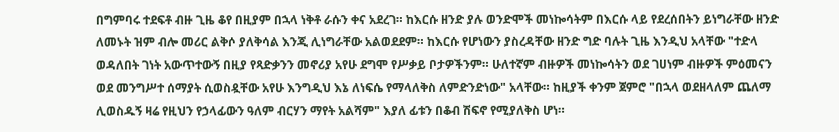በግምባሩ ተደፍቶ ብዙ ጊዜ ቆየ በዚያም በኋላ ነቅቶ ራሱን ቀና አደረገ። ከእርሱ ዘንድ ያሉ ወንድሞች መነኰሳትም በእርሱ ላይ የደረሰበትን ይነግራቸው ዘንድ ለመኑት ዝም ብሎ መሪር ልቅሶ ያለቅሳል እንጂ ሊነግራቸው አልወደደም። ከእርሱ የሆነውን ያስረዳቸው ዘንድ ግድ ባሉት ጊዜ እንዲህ አላቸው "ተድላ ወዳለበት ገነት አውጥተውኝ በዚያ የጻድቃንን መኖሪያ አየሁ ደግሞ የሥቃይ ቦታዎችንም። ሁለተኛም ብዙዎች መነኰሳትን ወደ ገሀነም ብዙዎች ምዕመናን ወደ መንግሥተ ሰማያት ሲወስዷቸው አየሁ እንግዲህ እኔ ለነፍሴ የማላለቅስ ለምድንድነው" አላቸው። ከዚያች ቀንም ጀምሮ "በኋላ ወደዘላለም ጨለማ ሊወስዱኝ ዛሬ የዚህን የኃላፊውን ዓለም ብርሃን ማየት አልሻም" እያለ ፊቱን በቆብ ሽፍኖ የሚያለቅስ ሆነ።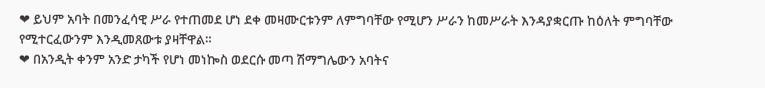❤ ይህም አባት በመንፈሳዊ ሥራ የተጠመደ ሆነ ደቀ መዛሙርቱንም ለምግባቸው የሚሆን ሥራን ከመሥራት እንዳያቋርጡ ከዕለት ምግባቸው የሚተርፈውንም እንዲመጸውቱ ያዛቸዋል።
❤ በአንዲት ቀንም አንድ ታካች የሆነ መነኰስ ወደርሱ መጣ ሽማግሌውን አባትና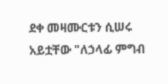ደቀ መዛሙርቱን ሲሠሩ አይቷቸው "ለኃላፊ ምግብ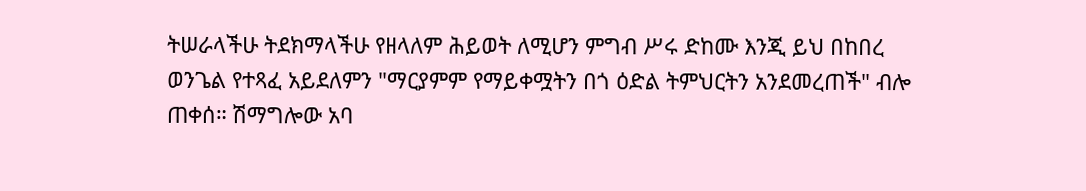ትሠራላችሁ ትደክማላችሁ የዘላለም ሕይወት ለሚሆን ምግብ ሥሩ ድከሙ እንጂ ይህ በከበረ ወንጌል የተጻፈ አይደለምን "ማርያምም የማይቀሟትን በጎ ዕድል ትምህርትን አንደመረጠች" ብሎ ጠቀሰ። ሽማግሎው አባ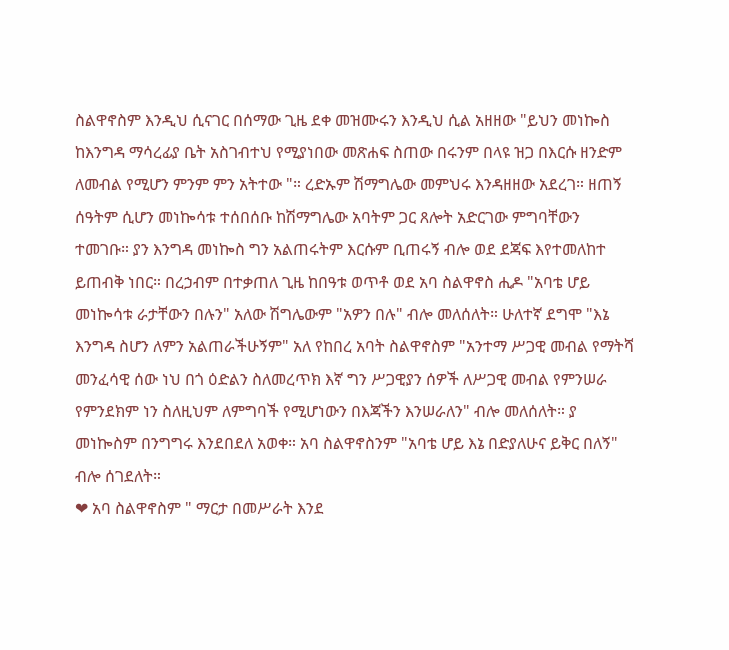ስልዋኖስም እንዲህ ሲናገር በሰማው ጊዜ ደቀ መዝሙሩን እንዲህ ሲል አዘዘው "ይህን መነኰስ ከእንግዳ ማሳረፊያ ቤት አስገብተህ የሚያነበው መጽሐፍ ስጠው በሩንም በላዩ ዝጋ በእርሱ ዘንድም ለመብል የሚሆን ምንም ምን አትተው "። ረድኡም ሽማግሌው መምህሩ እንዳዘዘው አደረገ። ዘጠኝ ሰዓትም ሲሆን መነኰሳቱ ተሰበሰቡ ከሽማግሌው አባትም ጋር ጸሎት አድርገው ምግባቸውን ተመገቡ። ያን እንግዳ መነኰስ ግን አልጠሩትም እርሱም ቢጠሩኝ ብሎ ወደ ደጃፍ እየተመለከተ ይጠብቅ ነበር። በረኃብም በተቃጠለ ጊዜ ከበዓቱ ወጥቶ ወደ አባ ስልዋኖስ ሒዶ "አባቴ ሆይ መነኰሳቱ ራታቸውን በሉን" አለው ሽግሌውም "አዎን በሉ" ብሎ መለሰለት። ሁለተኛ ደግሞ "እኔ እንግዳ ስሆን ለምን አልጠራችሁኝም" አለ የከበረ አባት ስልዋኖስም "አንተማ ሥጋዊ መብል የማትሻ መንፈሳዊ ሰው ነህ በጎ ዕድልን ስለመረጥክ እኛ ግን ሥጋዊያን ሰዎች ለሥጋዊ መብል የምንሠራ የምንደክም ነን ስለዚህም ለምግባች የሚሆነውን በእጃችን እንሠራለን" ብሎ መለሰለት። ያ መነኰስም በንግግሩ እንደበደለ አወቀ። አባ ስልዋኖስንም "አባቴ ሆይ እኔ በድያለሁና ይቅር በለኝ" ብሎ ሰገደለት።
❤ አባ ስልዋኖስም " ማርታ በመሥራት እንደ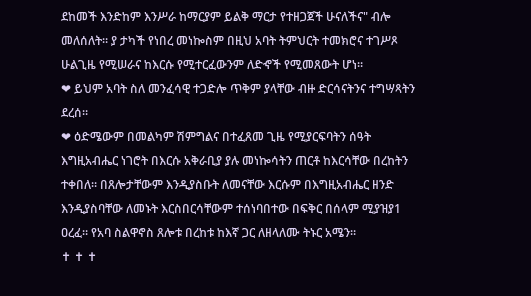ደከመች እንድከም እንሥራ ከማርያም ይልቅ ማርታ የተዘጋጀች ሁናለችና" ብሎ መለሰለት። ያ ታካች የነበረ መነኰስም በዚህ አባት ትምህርት ተመክሮና ተገሥጾ ሁልጊዜ የሚሠራና ከእርሱ የሚተርፈውንም ለድኆች የሚመጸውት ሆነ።
❤ ይህም አባት ስለ መንፈሳዊ ተጋድሎ ጥቅም ያላቸው ብዙ ድርሳናትንና ተግሣጻትን ደረሰ።
❤ ዕድሜውም በመልካም ሽምግልና በተፈጸመ ጊዜ የሚያርፍባትን ሰዓት እግዚአብሔር ነገሮት በእርሱ አቅራቢያ ያሉ መነኰሳትን ጠርቶ ከእርሳቸው በረከትን ተቀበለ። በጸሎታቸውም እንዲያስቡት ለመናቸው እርሱም በእግዚአብሔር ዘንድ እንዲያስባቸው ለመኑት እርስበርሳቸውም ተሰነባበተው በፍቅር በሰላም ሚያዝያ1 ዐረፈ። የአባ ስልዋኖስ ጸሎቱ በረከቱ ከእኛ ጋር ለዘላለሙ ትኑር አሜን።
✝ ✝ ✝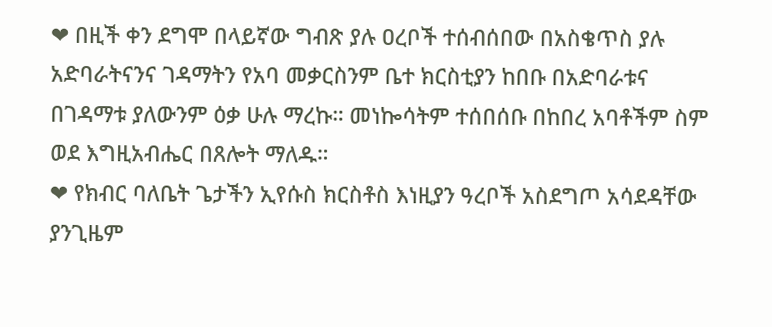❤ በዚች ቀን ደግሞ በላይኛው ግብጽ ያሉ ዐረቦች ተሰብሰበው በአስቄጥስ ያሉ አድባራትናንና ገዳማትን የአባ መቃርስንም ቤተ ክርስቲያን ከበቡ በአድባራቱና በገዳማቱ ያለውንም ዕቃ ሁሉ ማረኩ። መነኰሳትም ተሰበሰቡ በከበረ አባቶችም ስም ወደ እግዚአብሔር በጸሎት ማለዱ።
❤ የክብር ባለቤት ጌታችን ኢየሱስ ክርስቶስ እነዚያን ዓረቦች አስደግጦ አሳደዳቸው ያንጊዜም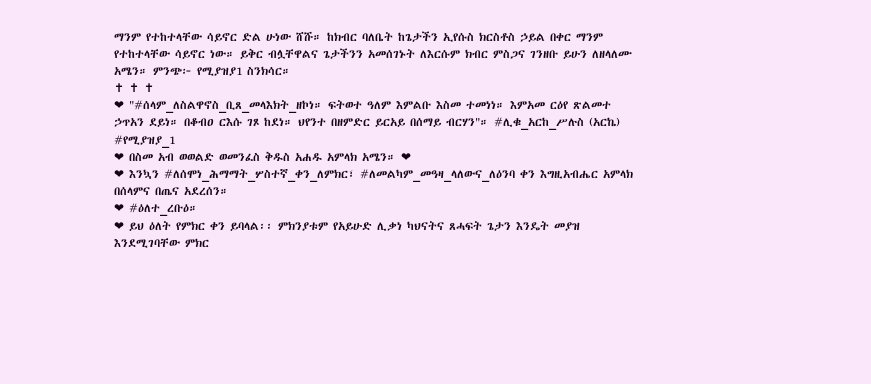ማንም የተከተላቸው ሳይኖር ድል ሁነው ሸሹ። ከክብር ባለቤት ከጌታችን ኢየሱስ ክርስቶስ ኃይል በቀር ማንም የተከተላቸው ሳይኖር ነው። ይቅር ብሏቸዋልና ጌታችንን አመሰገኑት ለእርሱም ክብር ምስጋና ገንዘቡ ይሁን ለዘላለሙ አሜን። ምንጭ፦ የሚያዝያ1 ስንክሳር።
✝ ✝ ✝
❤ "#ሰላም_ለስልዋኖስ_ቢጸ_መላእክት_ዘኮነ። ፍትወተ ዓለም እምልቡ እስመ ተመነነ። እምአመ ርዕየ ጽልመተ ኃጥአን ደይነ። በቆብዐ ርእሱ ገጾ ከደነ። ህየንተ በዘምድር ይርአይ በሰማይ ብርሃን"። #ሊቁ_አርከ_ሥሉስ (አርኬ) #የሚያዝያ_1
❤ በስመ አብ ወወልድ ወመንፈስ ቅዱስ አሐዱ አምላክ አሜን። ❤
❤ እንኳን #ለሰሞነ_ሕማማት_ሦስተኛ_ቀን_ለምክር፣ #ለመልካም_መዓዛ_ላለውና_ለዕንባ ቀን እግዚአብሔር አምላክ በሰላምና በጤና አደረሰን።
❤ #ዕለተ_ረቡዕ።
❤ ይህ ዕለት የምክር ቀን ይባላል፡፡ ምክንያቱም የአይሁድ ሊቃነ ካህናትና ጸሓፍት ጌታን እንዴት መያዝ እንደሚገባቸው ምክር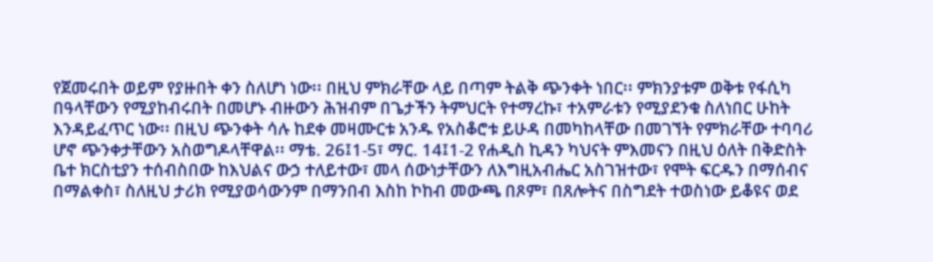የጀመሩበት ወይም የያዙበት ቀን ስለሆነ ነው፡፡ በዚህ ምክራቸው ላይ በጣም ትልቅ ጭንቀት ነበር፡፡ ምክንያቱም ወቅቱ የፋሲካ በዓላቸውን የሚያከብሩበት በመሆኑ ብዙውን ሕዝብም በጌታችን ትምህርት የተማረኩ፣ ተአምራቱን የሚያደንቁ ስለነበር ሁከት እንዳይፈጥር ነው፡፡ በዚህ ጭንቀት ሳሉ ከደቀ መዛሙርቱ አንዱ የአስቆሮቱ ይሁዳ በመካከላቸው በመገኘት የምክራቸው ተባባሪ ሆኖ ጭንቀታቸውን አስወግዶላቸዋል፡፡ ማቴ. 26፤1-5፣ ማር. 14፤1-2 የሐዲስ ኪዳን ካህናት ምእመናን በዚህ ዕለት በቅድስት ቤተ ክርስቲያን ተሰብስበው ከእህልና ውኃ ተለይተው፣ መላ ሰውነታቸውን ለእግዚአብሔር አስገዝተው፣ የሞት ፍርዱን በማሰብና በማልቀስ፣ ስለዚህ ታሪክ የሚያወሳውንም በማንበብ እስከ ኮከብ መውጫ በጾም፣ በጸሎትና በስግደት ተወስነው ይቆዩና ወደ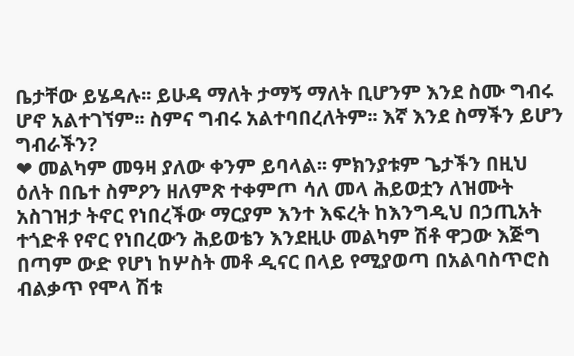ቤታቸው ይሄዳሉ፡፡ ይሁዳ ማለት ታማኝ ማለት ቢሆንም እንደ ስሙ ግብሩ ሆኖ አልተገኘም፡፡ ስምና ግብሩ አልተባበረለትም፡፡ እኛ እንደ ስማችን ይሆን ግብራችን?
❤ መልካም መዓዛ ያለው ቀንም ይባላል፡፡ ምክንያቱም ጌታችን በዚህ ዕለት በቤተ ስምዖን ዘለምጽ ተቀምጦ ሳለ መላ ሕይወቷን ለዝሙት አስገዝታ ትኖር የነበረችው ማርያም እንተ እፍረት ከእንግዲህ በኃጢአት ተጎድቶ የኖር የነበረውን ሕይወቴን እንደዚሁ መልካም ሽቶ ዋጋው እጅግ በጣም ውድ የሆነ ከሦስት መቶ ዲናር በላይ የሚያወጣ በአልባስጥሮስ ብልቃጥ የሞላ ሽቱ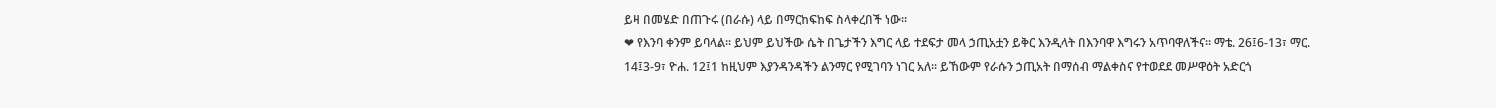ይዛ በመሄድ በጠጉሩ (በራሱ) ላይ በማርከፍከፍ ስላቀረበች ነው፡፡
❤ የእንባ ቀንም ይባላል፡፡ ይህም ይህችው ሴት በጌታችን እግር ላይ ተደፍታ መላ ኃጢአቷን ይቅር እንዲላት በእንባዋ እግሩን አጥባዋለችና፡፡ ማቴ. 26፤6-13፣ ማር. 14፤3-9፣ ዮሐ. 12፤1 ከዚህም እያንዳንዳችን ልንማር የሚገባን ነገር አለ፡፡ ይኸውም የራሱን ኃጢአት በማሰብ ማልቀስና የተወደደ መሥዋዕት አድርጎ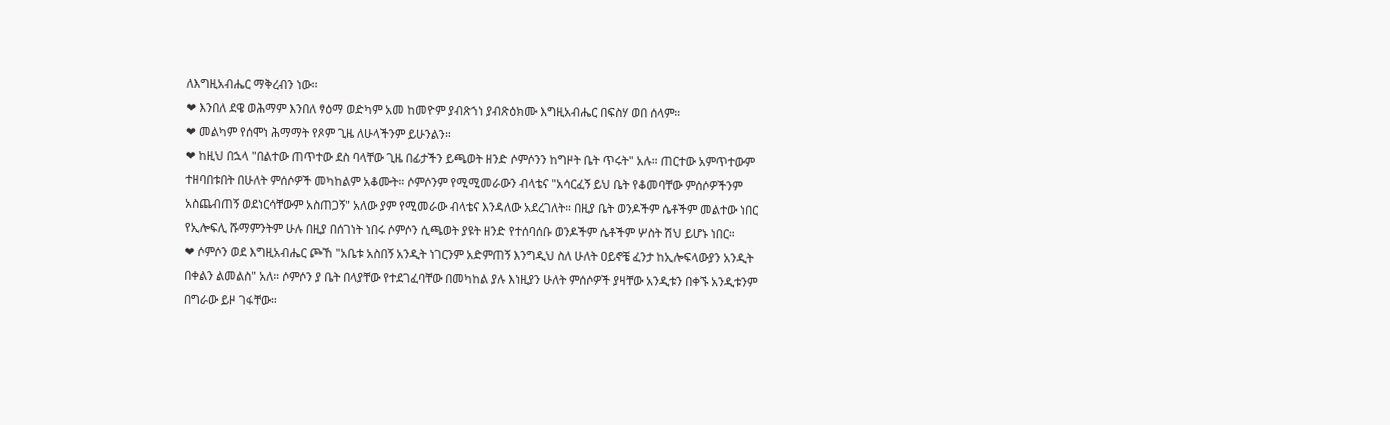ለእግዚአብሔር ማቅረብን ነው፡፡
❤ እንበለ ደዌ ወሕማም እንበለ ፃዕማ ወድካም አመ ከመዮም ያብጽኀነ ያብጽዕክሙ እግዚአብሔር በፍስሃ ወበ ሰላም።
❤ መልካም የሰሞነ ሕማማት የጾም ጊዜ ለሁላችንም ይሁንልን።
❤ ከዚህ በኋላ "በልተው ጠጥተው ደስ ባላቸው ጊዜ በፊታችን ይጫወት ዘንድ ሶምሶንን ከግዞት ቤት ጥሩት" አሉ። ጠርተው አምጥተውም ተዘባበቱበት በሁለት ምሰሶዎች መካከልም አቆሙት። ሶምሶንም የሚሚመራውን ብላቴና "አሳርፈኝ ይህ ቤት የቆመባቸው ምሰሶዎችንም አስጨብጠኝ ወደነርሳቸውም አስጠጋኝ" አለው ያም የሚመራው ብላቴና እንዳለው አደረገለት። በዚያ ቤት ወንዶችም ሴቶችም መልተው ነበር የኢሎፍሊ ሹማምንትም ሁሉ በዚያ በሰገነት ነበሩ ሶምሶን ሲጫወት ያዩት ዘንድ የተሰባሰቡ ወንዶችም ሴቶችም ሦስት ሽህ ይሆኑ ነበር።
❤ ሶምሶን ወደ እግዚአብሔር ጮኸ "አቤቱ አስበኝ አንዲት ነገርንም አድምጠኝ እንግዲህ ስለ ሁለት ዐይኖቼ ፈንታ ከኢሎፍላውያን አንዲት በቀልን ልመልስ" አለ። ሶምሶን ያ ቤት በላያቸው የተደገፈባቸው በመካከል ያሉ እነዚያን ሁለት ምሰሶዎች ያዛቸው አንዲቱን በቀኙ አንዲቱንም በግራው ይዞ ገፋቸው።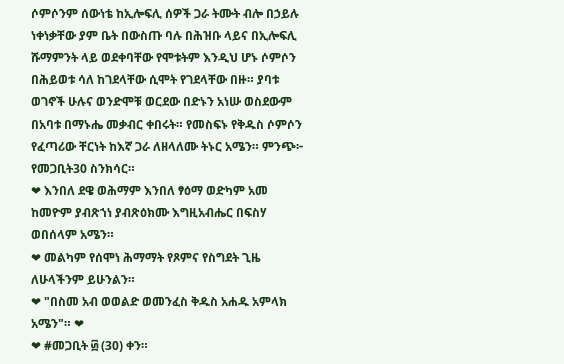ሶምሶንም ሰውነቴ ከኢሎፍሊ ሰዎች ጋራ ትሙት ብሎ በኃይሉ ነቀነቃቸው ያም ቤት በውስጡ ባሉ በሕዝቡ ላይና በኢሎፍሊ ሹማምንት ላይ ወደቀባቸው የሞቱትም እንዲህ ሆኑ ሶምሶን በሕይወቱ ሳለ ከገደላቸው ሲሞት የገደላቸው በዙ። ያባቱ ወገኖች ሁሉና ወንድሞቹ ወርደው በድኑን አነሡ ወስደውም በአባቱ በማኑሔ መቃብር ቀበሩት። የመስፍኑ የቅዱስ ሶምሶን የፈጣሪው ቸርነት ከእኛ ጋራ ለዘላለሙ ትኑር አሜን። ምንጭ፦ የመጋቢት30 ስንክሳር።
❤ እንበለ ደዌ ወሕማም እንበለ ፃዕማ ወድካም አመ ከመዮም ያብጽኀነ ያብጽዕክሙ እግዚአብሔር በፍስሃ ወበሰላም አሜን።
❤ መልካም የሰሞነ ሕማማት የጾምና የስግደት ጊዜ ለሁላችንም ይሁንልን።
❤ "በስመ አብ ወወልድ ወመንፈስ ቅዱስ አሐዱ አምላክ አሜን"። ❤
❤ #መጋቢት ፴ (30) ቀን።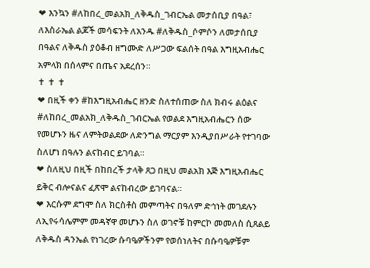❤ እንኳን #ለከበረ_መልአክ_ለቅዱስ_ገብርኤል መታሰቢያ በዓል፣ ለእስራኤል ልጆች መሳፍንት ለአንዱ #ለቅዱስ_ሶምሶን ለመታሰቢያ በዓልና ለቅዱስ ያዕቆብ ዘግሙድ ለሥጋው ፍልሰት በዓል እግዚአብሔር አምላክ በሰላምና በጤና አደረሰን።
✝ ✝ ✝
❤ በዚች ቀን #ከእግዚአብሔር ዘንድ ስለተሰጠው ስለ ክብሩ ልዕልና #ለከበረ_መልአክ_ለቅዱስ_ገብርኤል የወልደ እግዚአብሔርን ሰው የመሆኑን ዜና ለምትወልደው ለድንግል ማርያም እንዲያበሥራት የተገባው ስለሆነ በዓሉን ልናከብር ይገባል።
❤ ስለዚህ በዚች በከበረች ታላቅ ጸጋ በዚህ መልአክ እጅ እግዚአብሔር ይቅር ብሎናልና ፈጽሞ ልናከብረው ይገባናል።
❤ እርሱም ደግሞ ስለ ክርስቶስ መምጣትና በዓለም ድኅነት መገደሉን ለኢየሩሳሌምም መዳኛዋ መሆኑን ስለ ወገኖቹ ከምርኮ መመለስ ሲጸልይ ለቅዱስ ዳንኤል የነገረው ሱባዔዎችንም የወሰነለትና በሱባዔዎቹም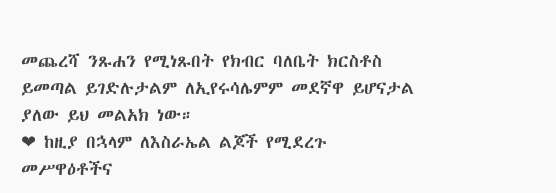መጨረሻ ንጹሐን የሚነጹበት የክብር ባለቤት ክርስቶስ ይመጣል ይገድሉታልም ለኢየሩሳሌምም መደኛዋ ይሆናታል ያለው ይህ መልአክ ነው።
❤ ከዚያ በኋላም ለእስራኤል ልጆች የሚደረጉ መሥዋዕቶችና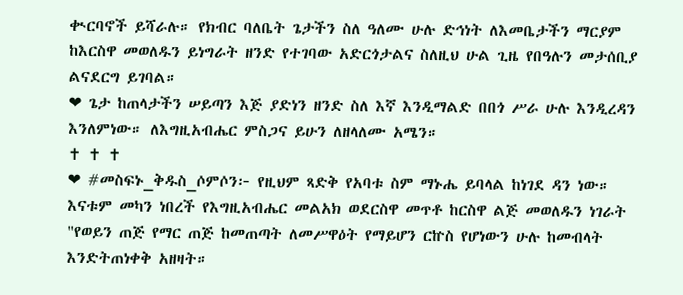ቊርባኖች ይሻራሉ። የክብር ባለቤት ጌታችን ስለ ዓለሙ ሁሉ ድኅነት ለእመቤታችን ማርያም ከእርስዋ መወለዱን ይነግራት ዘንድ የተገባው አድርጎታልና ስለዚህ ሁል ጊዜ የበዓሉን መታሰቢያ ልናደርግ ይገባል።
❤ ጌታ ከጠላታችን ሠይጣን እጅ ያድነን ዘንድ ስለ እኛ እንዲማልድ በበጎ ሥራ ሁሉ እንዲረዳን እንለምነው። ለእግዚአብሔር ምስጋና ይሁን ለዘላለሙ አሜን።
✝ ✝ ✝
❤ #መስፍኑ_ቅዱስ_ሶምሶን፦ የዚህም ጻድቅ የአባቱ ስም ማኑሔ ይባላል ከነገደ ዳን ነው። እናቱም መካን ነበረች የእግዚአብሔር መልአክ ወደርስዋ መጥቶ ከርስዋ ልጅ መወለዱን ነገራት "የወይን ጠጅ የማር ጠጅ ከመጠጣት ለመሥዋዕት የማይሆን ርኵስ የሆነውን ሁሉ ከመብላት እንድትጠነቀቅ አዘዛት።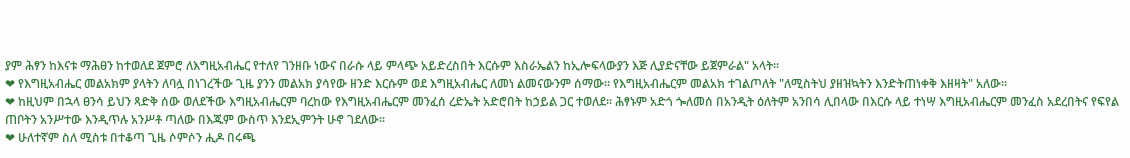ያም ሕፃን ከእናቱ ማሕፀን ከተወለደ ጀምሮ ለእግዚአብሔር የተለየ ገንዘቡ ነውና በራሱ ላይ ምላጭ አይድረስበት እርሱም እስራኤልን ከኢሎፍላውያን እጅ ሊያድናቸው ይጀምራል" አላት።
❤ የእግዚአብሔር መልአክም ያላትን ለባሏ በነገረችው ጊዜ ያንን መልአክ ያሳየው ዘንድ እርሱም ወደ እግዚአብሔር ለመነ ልመናውንም ሰማው። የእግዚአብሔርም መልአክ ተገልጦለት "ለሚስትህ ያዘዝኳትን እንድትጠነቀቅ እዘዛት" አለው።
❤ ከዚህም በኋላ ፀንሳ ይህን ጻድቅ ሰው ወለደችው እግዚአብሔርም ባረከው የእግዚአብሔርም መንፈሰ ረድኤት አድሮበት ከኃይል ጋር ተወለደ። ሕፃኑም አድጎ ጐለመሰ በአንዲት ዕለትም አንበሳ ሊበላው በእርሱ ላይ ተነሣ እግዚአብሔርም መንፈስ አደረበትና የፍየል ጠቦትን አንሥተው እንዲጥሉ አንሥቶ ጣለው በእጁም ውስጥ እንደኢምንት ሁኖ ገደለው።
❤ ሁለተኛም ስለ ሚስቱ በተቆጣ ጊዜ ሶምሶን ሒዶ በሩጫ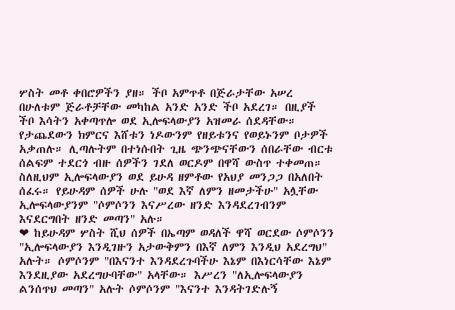ሦስት መቶ ቀበሮዎችን ያዘ። ችቦ አምጥቶ በጅራታቸው አሠረ በሁለቱም ጅራቶቻቸው መካከል አንድ አንድ ችቦ አደረገ። በዚያች ችቦ እሳትን አቀጣጥሎ ወደ ኢሎፍላውያን አዝመራ ሰደዳቸው። የታጨደውን ክምርና እሸቱን ነዶውንም የዘይቱንና የወይኑንም ቦታዎች አቃጠሉ። ሊጣሉትም በተነሱበት ጊዜ ጭንጭናቸውን ሰበራቸው ብርቱ ሰልፍም ተደርጎ ብዙ ሰዎችን ገደለ ወርዶም በዋሻ ውስጥ ተቀመጠ። ስለዚህም ኢሎፍላውያን ወደ ይሁዳ ዘምቶው የአህያ መንጋጋ በአለበት ሰፈሩ። የይሁዳም ሰዎች ሁሉ "ወደ እኛ ለምን ዘመታችሁ" አሏቸው ኢሎፍላውያንም "ሶምሶንን እናሥረው ዘንድ እንዳደረገብንም እናደርግበት ዘንድ መጣን" አሉ።
❤ ከይሁዳም ሦስት ሺህ ሰዎች በኤጣም ወዳለች ዋሻ ወርደው ሶምሶንን "ኢሎፍላውያን እንዲገዙን አታውቅምን በእኛ ለምን እንዲህ አደረግህ" አሉት። ሶምሶንም "በእናንተ እንዳደረጉባችሁ እኔም በእነርሳቸው እኔም እንደዚያው አደረግሁባቸው" አላቸው። እሥረን "ለኢሎፍላውያን ልንሰጥህ መጣን" አሉት ሶምሶንም "እናንተ እንዳትገድሉኝ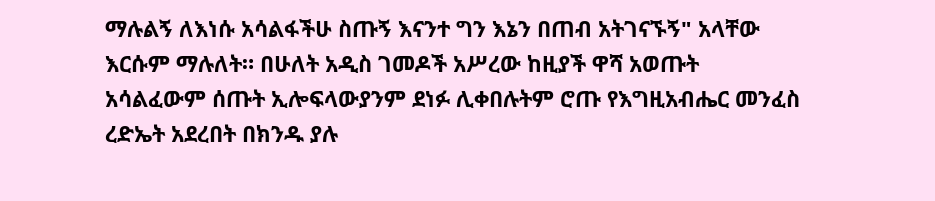ማሉልኝ ለእነሱ አሳልፋችሁ ስጡኝ እናንተ ግን እኔን በጠብ አትገናኙኝ" አላቸው እርሱም ማሉለት። በሁለት አዲስ ገመዶች አሥረው ከዚያች ዋሻ አወጡት አሳልፈውም ሰጡት ኢሎፍላውያንም ደነፉ ሊቀበሉትም ሮጡ የእግዚአብሔር መንፈስ ረድኤት አደረበት በክንዱ ያሉ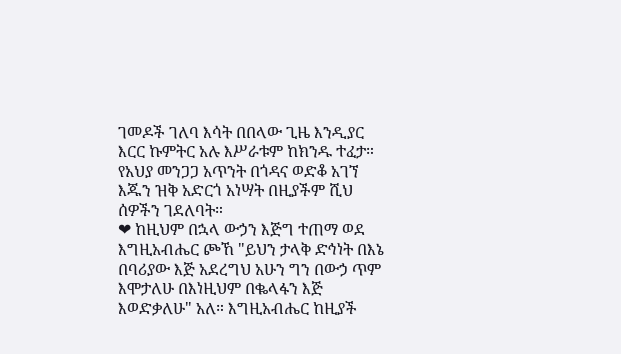ገመዶች ገለባ እሳት በበላው ጊዜ እንዲያር እርር ኩምትር አሉ እሥራቱም ከክንዱ ተፈታ። የአህያ መንጋጋ አጥንት በጎዳና ወድቆ አገኘ እጁን ዝቅ አድርጎ አነሣት በዚያችም ሺህ ሰዎችን ገደለባት።
❤ ከዚህም በኋላ ውኃን እጅግ ተጠማ ወደ እግዚአብሔር ጮኸ "ይህን ታላቅ ድኅነት በእኔ በባሪያው እጅ አደረግህ አሁን ግን በውኃ ጥም እሞታለሁ በእነዚህም በቈላፋን እጅ እወድቃለሁ" አለ። እግዚአብሔር ከዚያች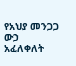የአህያ መንጋጋ ውኃ አፈለቀለት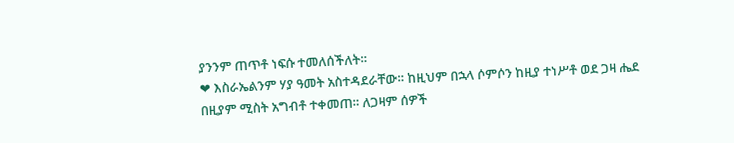ያንንም ጠጥቶ ነፍሱ ተመለሰችለት።
❤ እስራኤልንም ሃያ ዓመት አስተዳደራቸው። ከዚህም በኋላ ሶምሶን ከዚያ ተነሥቶ ወደ ጋዛ ሔደ በዚያም ሚስት አግብቶ ተቀመጠ። ለጋዛም ሰዎች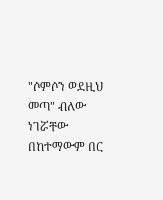"ሶምሶን ወደዚህ መጣ" ብለው ነገሯቸው በከተማውም በር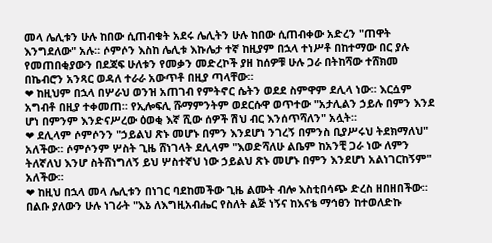መላ ሌሊቱን ሁሉ ከበው ሲጠብቁት አደሩ ሌሊትን ሁሉ ከበው ሲጠብቀው አድረን "ጠዋት እንግደለው" አሉ። ሶምሶን እስከ ሌሊቱ እኩሌታ ተኛ ከዚያም በኋላ ተነሥቶ በከተማው በር ያሉ የመጠበቂያውን በደጃፍ ሁለቱን የመቃን መድረኮች ያዘ ከሰዎቹ ሁሉ ጋራ በትከሻው ተሸክመ በኬብሮን አንጻር ወዳለ ተራራ አውጥቶ በዚያ ጣላቸው።
❤ ከዚህም በኋላ በሦራህ ወንዝ አጠገብ የምትኖር ሴትን ወደደ ስምዋም ደሊላ ነው። እርሷም አግብቶ በዚያ ተቀመጠ። የኢሎፍሊ ሹማምንትም ወደርሱዋ ወጥተው "አታሊልን ኃይሉ በምን እንደ ሆነ በምንም እንድናሥረው ዕወቂ እኛ ሺው ሰዎች ሽህ ብር እንሰጥሻለን" አሏት።
❤ ደሊላም ሶምሶንን "ኃይልህ ጽኑ መሆኑ በምን እንደሆነ ንገረኝ በምንስ ቢያሥሩህ ትደክማለህ" አለችው። ሶምሶንም ሦስት ጊዜ ሸነገላት ደሊላም "እወድሻለሁ ልቤም ከአንቺ ጋራ ነው ለምን ትለኛለህ እንሆ ስትሸነግለኝ ይህ ሦስተኛህ ነው ኃይልህ ጽኑ መሆኑ በምን እንደሆነ አልነገርከኝም" አለችው።
❤ ከዚህ በኋላ መላ ሌሊቱን በነገር ባደከመችው ጊዜ ልሙት ብሎ እስቲበሳጭ ድረስ ዘበዘበችው። በልቡ ያለውን ሁሉ ነገራት "እኔ ለእግዚአብሔር የስለት ልጅ ነኝና ከእናቴ ማኅፀን ከተወለድኩ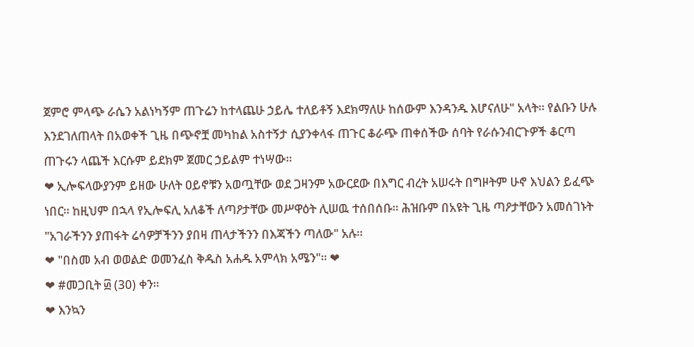ጀምሮ ምላጭ ራሴን አልነካኝም ጠጉሬን ከተላጨሁ ኃይሌ ተለይቶኝ እደክማለሁ ከሰውም እንዳንዱ እሆናለሁ" አላት። የልቡን ሁሉ እንደገለጠላት በአወቀች ጊዜ በጭኖቿ መካከል አስተኝታ ሲያንቀላፋ ጠጉር ቆራጭ ጠቀሰችው ሰባት የራሱንብርጉዎች ቆርጣ ጠጉሩን ላጨች እርሱም ይደክም ጀመር ኃይልም ተነሣው።
❤ ኢሎፍላውያንም ይዘው ሁለት ዐይኖቹን አወጧቸው ወደ ጋዛንም አውርደው በእግር ብረት አሠሩት በግዞትም ሁኖ እህልን ይፈጭ ነበር። ከዚህም በኋላ የኢሎፍሊ አለቆች ለጣዖታቸው መሥዋዕት ሊሠዉ ተሰበሰቡ። ሕዝቡም በአዩት ጊዜ ጣዖታቸውን አመሰገኑት "አገራችንን ያጠፋት ሬሳዎቻችንን ያበዛ ጠላታችንን በእጃችን ጣለው" አሉ።
❤ "በስመ አብ ወወልድ ወመንፈስ ቅዱስ አሐዱ አምላክ አሜን"። ❤
❤ #መጋቢት ፴ (30) ቀን።
❤ እንኳን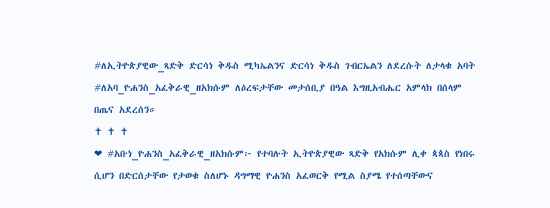#ለኢትዮጵያዊው_ጻድቅ ድርሳነ ቅዱስ ሚካኤልንና ድርሳነ ቅዱስ ገብርኤልን ለደረሱት ለታላቁ አባት #ለአባ_ዮሐንስ_አፈቅራዊ_ዘአክሱም ለዕረፍታቸው መታሰቢያ በዓል እግዚአብሔር አምላክ በሰላም በጤና አደረሰን።
✝ ✝ ✝
❤ #አቡነ_ዮሐንስ_አፈቅራዊ_ዘአክሱም፦ የተባሉት ኢትዮጵያዊው ጻድቅ የአክሱም ሊቀ ጳጳስ የነበሩ ሲሆን በድርሰታቸው የታወቁ ስለሆኑ ዳግማዊ ዮሐንስ አፈወርቅ የሚል ስያሜ የተሰጣቸውና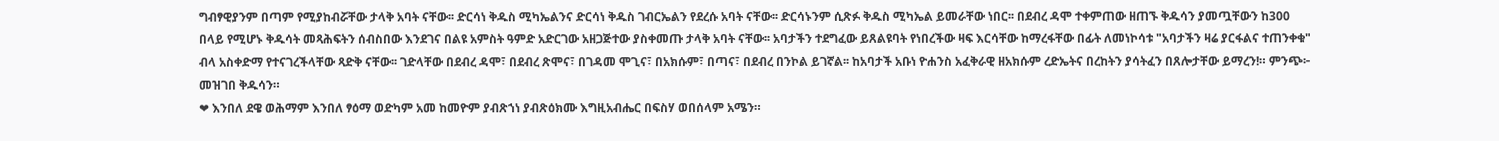ግብፃዊያንም በጣም የሚያከብሯቸው ታላቅ አባት ናቸው፡፡ ድርሳነ ቅዱስ ሚካኤልንና ድርሳነ ቅዱስ ገብርኤልን የደረሱ አባት ናቸው፡፡ ድርሳኑንም ሲጽፉ ቅዱስ ሚካኤል ይመራቸው ነበር፡፡ በደብረ ዳሞ ተቀምጠው ዘጠኙ ቅዱሳን ያመጧቸውን ከ300 በላይ የሚሆኑ ቅዱሳት መጻሕፍትን ሰብስበው እንደገና በልዩ አምስት ዓምድ አድርገው አዘጋጅተው ያስቀመጡ ታላቅ አባት ናቸው፡፡ አባታችን ተደግፈው ይጸልዩባት የነበረችው ዛፍ እርሳቸው ከማረፋቸው በፊት ለመነኮሳቱ "አባታችን ዛሬ ያርፋልና ተጠንቀቁ" ብላ አስቀድማ የተናገረችላቸው ጻድቅ ናቸው፡፡ ገድላቸው በደብረ ዳሞ፣ በደብረ ጽሞና፣ በገዳመ ሞጊና፣ በአክሱም፣ በጣና፣ በደብረ በንኮል ይገኛል፡፡ ከአባታች አቡነ ዮሐንስ አፈቅራዊ ዘአክሱም ረድኤትና በረከትን ያሳትፈን በጸሎታቸው ይማረን!። ምንጭ፦ መዝገበ ቅዱሳን።
❤ እንበለ ደዌ ወሕማም እንበለ ፃዕማ ወድካም አመ ከመዮም ያብጽኀነ ያብጽዕክሙ እግዚአብሔር በፍስሃ ወበሰላም አሜን።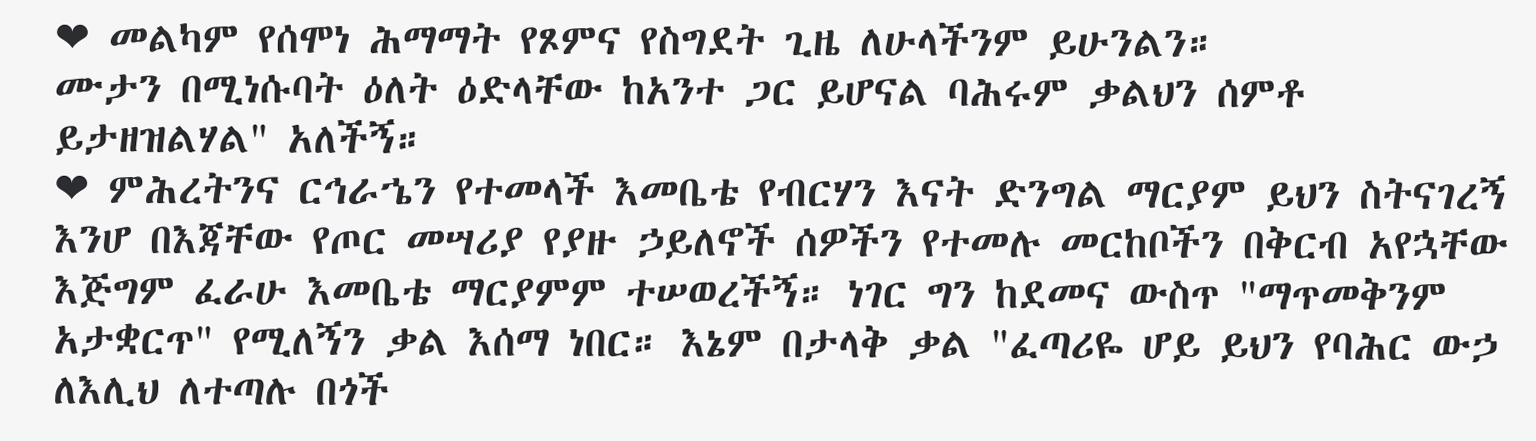❤ መልካም የሰሞነ ሕማማት የጾምና የስግደት ጊዜ ለሁላችንም ይሁንልን።
ሙታን በሚነሱባት ዕለት ዕድላቸው ከአንተ ጋር ይሆናል ባሕሩም ቃልህን ሰምቶ ይታዘዝልሃል" አለችኝ።
❤ ምሕረትንና ርኅራኄን የተመላች እመቤቴ የብርሃን እናት ድንግል ማርያም ይህን ስትናገረኝ እንሆ በእጃቸው የጦር መሣሪያ የያዙ ኃይለኖች ሰዎችን የተመሉ መርከቦችን በቅርብ አየኋቸው እጅግም ፈራሁ እመቤቴ ማርያምም ተሠወረችኝ። ነገር ግን ከደመና ውስጥ "ማጥመቅንም አታቋርጥ" የሚለኝን ቃል እሰማ ነበር። እኔም በታላቅ ቃል "ፈጣሪዬ ሆይ ይህን የባሕር ውኃ ለእሊህ ለተጣሉ በጎች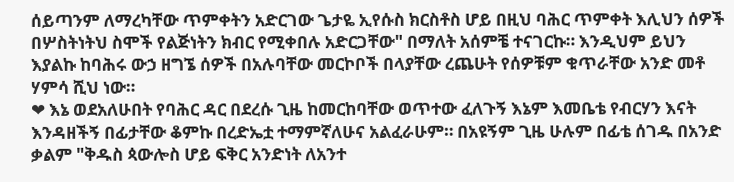ሰይጣንም ለማረካቸው ጥምቀትን አድርገው ጌታዬ ኢየሱስ ክርስቶስ ሆይ በዚህ ባሕር ጥምቀት እሊህን ሰዎች በሦስትነትህ ስሞች የልጅነትን ክብር የሚቀበሉ አድርጋቸው" በማለት አሰምቼ ተናገርኩ። እንዲህም ይህን እያልኩ ከባሕሩ ውኃ ዘግኜ ሰዎች በአሉባቸው መርኮቦች በላያቸው ረጨሁት የሰዎቹም ቁጥራቸው አንድ መቶ ሃምሳ ሺህ ነው።
❤ እኔ ወደአለሁበት የባሕር ዳር በደረሱ ጊዜ ከመርከባቸው ወጥተው ፈለጉኝ እኔም እመቤቴ የብርሃን እናት እንዳዘችኝ በፊታቸው ቆምኩ በረድኤቷ ተማምኛለሁና አልፈራሁም። በአዩኝም ጊዜ ሁሉም በፊቴ ሰገዱ በአንድ ቃልም "ቅዱስ ጳውሎስ ሆይ ፍቅር አንድነት ለአንተ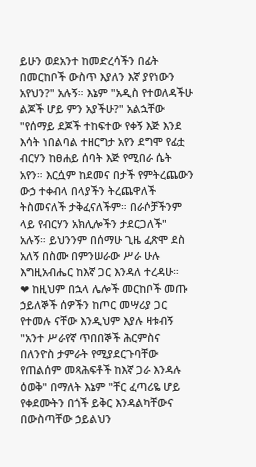ይሁን ወደአንተ ከመድረሳችን በፊት በመርከቦች ውስጥ እያለን እኛ ያየነውን አየህን?" አሉኝ። እኔም "አዲስ የተወለዳችሁ ልጆች ሆይ ምን አያችሁ?" አልኋቸው "የሰማይ ደጆች ተከፍተው የቀኝ እጅ እንደ እሳት ነበልባል ተዘርግታ አየን ደግሞ የፊቷ ብርሃን ከፀሐይ ሰባት እጅ የሚበራ ሴት አየን። እርሷም ከደመና በታች የምትረጨውን ውኃ ተቀብላ በላያችን ትረጨዋለች ትስመናለች ታቅፈናለችም። በራሶቻችንም ላይ የብርሃን አክሊሎችን ታደርጋለች" አሉኝ። ይህንንም በሰማሁ ጊዜ ፈጽሞ ደስ አለኝ በስሙ በምንሠራው ሥራ ሁሉ እግዚአብሔር ከእኛ ጋር እንዳለ ተረዳሁ።
❤ ከዚህም በኋላ ሌሎች መርከቦች መጡ ኃይለኞች ሰዎችን ከጦር መሣሪያ ጋር የተመሉ ናቸው እንዲህም እያሉ ዛቱብኝ "አንተ ሥራየኛ ጥበበኞች ሕርምስና በለንዮስ ታምራት የሚያደርጉባቸው የጠልሰም መጻሕፍቶች ከእኛ ጋራ እንዳሉ ዕወቅ" በማለት እኔም "ቸር ፈጣሪዬ ሆይ የቀደሙትን በጎች ይቅር እንዳልካቸውና በውስጣቸው ኃይልህን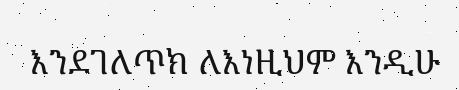እንደገለጥክ ለእነዚህም እንዲሁ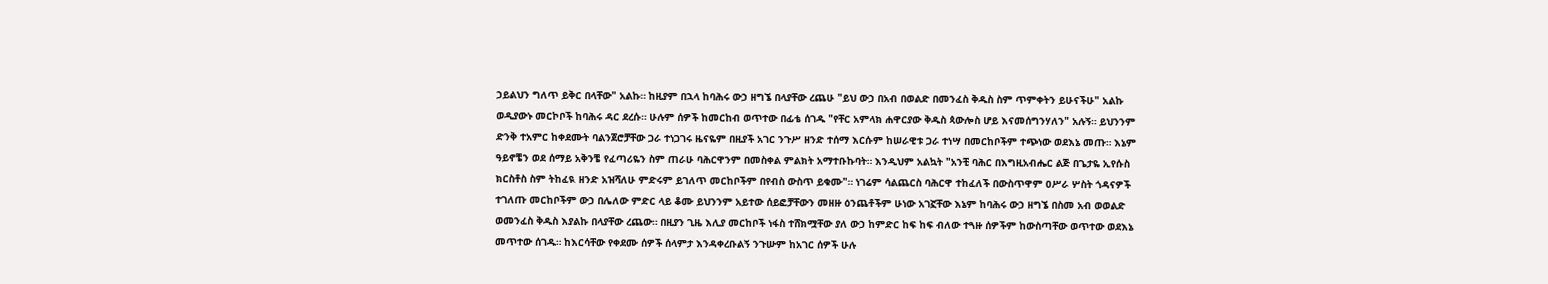ኃይልህን ግለጥ ይቅር በላቸው" አልኩ። ከዚያም በኋላ ከባሕሩ ውኃ ዘግኜ በላያቸው ረጨሁ "ይህ ውኃ በአብ በወልድ በመንፈስ ቅዱስ ስም ጥምቀትን ይሁናችሁ" አልኩ ወዲያውኑ መርኮቦች ከባሕሩ ዳር ደረሱ። ሁሉም ሰዎች ከመርከብ ወጥተው በፊቴ ሰገዱ "የቸር አምላክ ሐዋርያው ቅዱስ ጳውሎስ ሆይ እናመሰግንሃለን" አሉኝ። ይህንንም ድንቅ ተአምር ከቀደሙት ባልንጀሮቻቸው ጋራ ተነጋገሩ ዜናዬም በዚያች አገር ንጉሥ ዘንድ ተሰማ እርሱም ከሠራዊቱ ጋራ ተነሣ በመርከቦችም ተጭነው ወደእኔ መጡ። እኔም ዓይኖቼን ወደ ሰማይ አቅንቼ የፈጣሪዬን ስም ጠራሁ ባሕርዋንም በመስቀል ምልክት አማተቡኩባት። እንዲህም አልኳት "አንቺ ባሕር በእግዚአብሔር ልጅ በጌታዬ ኢየሱስ ክርስቶስ ስም ትከፈዪ ዘንድ አዝሻለሁ ምድሩም ይገለጥ መርከቦችም በየብስ ውስጥ ይቁሙ"። ነገሬም ሳልጨርስ ባሕርዋ ተከፈለች በውስጥዋም ዐሥራ ሦስት ጎዳናዎች ተገለጡ መርከቦችም ውኃ በሌለው ምድር ላይ ቆሙ ይህንንም አይተው ሰይፎቻቸውን መዘዙ ዕንጨቶችም ሁነው አገኟቸው እኔም ከባሕሩ ውኃ ዘግኜ በስመ አብ ወወልድ ወመንፈስ ቅዱስ እያልኩ በላያቸው ረጨው። በዚያን ጊዜ እሊያ መርከቦች ነፋስ ተሸክሟቸው ያለ ውኃ ከምድር ከፍ ከፍ ብለው ተጓዙ ሰዎችም ከውስጣቸው ወጥተው ወደእኔ መጥተው ሰገዱ። ከእርሳቸው የቀደሙ ሰዎች ሰላምታ እንዳቀረቡልኝ ንጉሡም ከአገር ሰዎች ሁሉ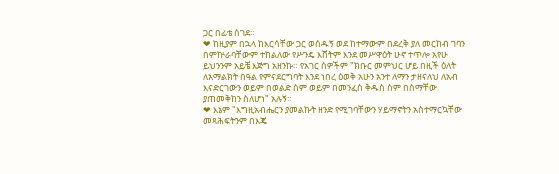ጋር በፊቴ ሰገደ።
❤ ከዚያም በኋላ ከእርሳቸው ጋር ወሰዱኝ ወደ ከተማውም በደረቅ ያለ መርከብ ገባን በምኵራባቸውም ተከልለው የሥንዴ እሸትም እንደ መሥዋዕት ሁኖ ተጥሎ አየሁ ይህንንም አይቼ እጅግ አዘንኩ። የአገር ሰዎችም "ክቡር መምህር ሆይ በዚች ዕለት ለአማልክት በዓል የምናደርግባት እንደ ነበረ ዕወቅ አሁን አንተ ለማን ታዘናለህ ለአብ እናድርገውን ወይም በወልድ ስም ወይም በመንፈስ ቅዱስ ስም በስማቸው ያጠመቅከን ስለሆነ" አሉኝ።
❤ እኔም "እግዚአብሔርን ያመልኩት ዘንድ የሚገባቸውን ሃይማኖትን አስተማርኳቸው መጻሕፍትንም በእጄ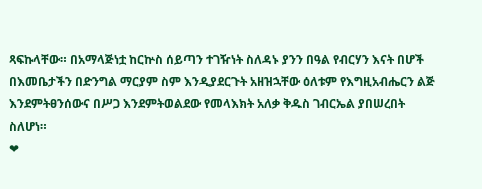ጻፍኩላቸው። በአማላጅነቷ ከርኵስ ሰይጣን ተገዥነት ስለዳኑ ያንን በዓል የብርሃን እናት በሆች በእመቤታችን በድንግል ማርያም ስም እንዲያደርጉት አዘዝኋቸው ዕለቱም የእግዚአብሔርን ልጅ እንደምትፀንሰውና በሥጋ እንደምትወልደው የመላእክት አለቃ ቅዱስ ገብርኤል ያበሠረበት ስለሆነ።
❤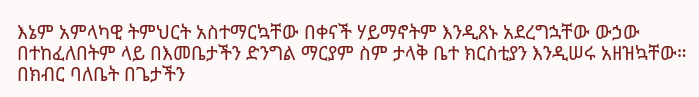እኔም አምላካዊ ትምህርት አስተማርኳቸው በቀናች ሃይማኖትም እንዲጸኑ አደረግኋቸው ውኃው በተከፈለበትም ላይ በእመቤታችን ድንግል ማርያም ስም ታላቅ ቤተ ክርስቲያን እንዲሠሩ አዘዝኳቸው። በክብር ባለቤት በጌታችን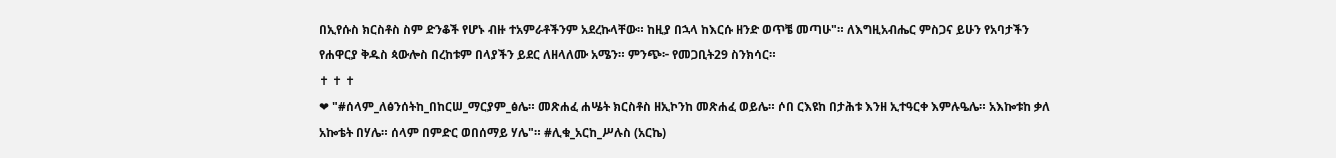በኢየሱስ ክርስቶስ ስም ድንቆች የሆኑ ብዙ ተአምራቶችንም አደረኩላቸው። ከዚያ በኋላ ከእርሱ ዘንድ ወጥቼ መጣሁ"። ለእግዚአብሔር ምስጋና ይሁን የአባታችን የሐዋርያ ቅዱስ ጳውሎስ በረከቱም በላያችን ይደር ለዘላለሙ አሜን። ምንጭ፦ የመጋቢት29 ስንክሳር።
✝ ✝ ✝
❤ "#ሰላም_ለፅንሰትከ_በከርሠ_ማርያም_ፅሌ። መጽሐፈ ሐሤት ክርስቶስ ዘኢኮንከ መጽሐፈ ወይሌ። ሶበ ርእዩከ በታሕቱ እንዘ ኢተዓርቀ እምሉዔሌ። አእኰቱከ ቃለ አኰቴት በሃሌ። ሰላም በምድር ወበሰማይ ሃሌ"። #ሊቁ_አርከ_ሥሉስ (አርኬ)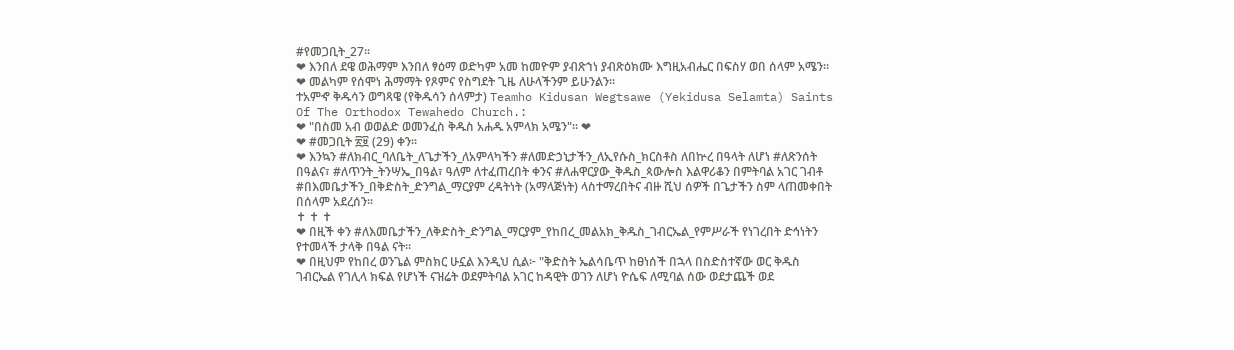#የመጋቢት_27።
❤ እንበለ ደዌ ወሕማም እንበለ ፃዕማ ወድካም አመ ከመዮም ያብጽኀነ ያብጽዕክሙ እግዚአብሔር በፍስሃ ወበ ሰላም አሜን።
❤ መልካም የሰሞነ ሕማማት የጾምና የስግደት ጊዜ ለሁላችንም ይሁንልን።
ተአምኆ ቅዱሳን ወግጻዌ (የቅዱሳን ሰላምታ) Teamho Kidusan Wegtsawe (Yekidusa Selamta) Saints Of The Orthodox Tewahedo Church.:
❤ "በስመ አብ ወወልድ ወመንፈስ ቅዱስ አሐዱ አምላክ አሜን"። ❤
❤ #መጋቢት ፳፱ (29) ቀን።
❤ እንኳን #ለክብር_ባለቤት_ለጌታችን_ለአምላካችን #ለመድኃኒታችን_ለኢየሱስ_ክርስቶስ ለበኵረ በዓላት ለሆነ #ለጽንሰት በዓልና፣ #ለጥንት_ትንሣኤ_በዓል፣ ዓለም ለተፈጠረበት ቀንና #ለሐዋርያው_ቅዱስ_ጳውሎስ እልዋሪቆን በምትባል አገር ገብቶ #በእመቤታችን_በቅድስት_ድንግል_ማርያም ረዳትነት (አማላጅነት) ላስተማረበትና ብዙ ሺህ ሰዎች በጌታችን ስም ላጠመቀበት በሰላም አደረሰን።
✝ ✝ ✝
❤ በዚች ቀን #ለእመቤታችን_ለቅድስት_ድንግል_ማርያም_የከበረ_መልአክ_ቅዱስ_ገብርኤል_የምሥራች የነገረበት ድኅነትን የተመላች ታላቅ በዓል ናት።
❤ በዚህም የከበረ ወንጌል ምስክር ሁኗል እንዲህ ሲል፦ "ቅድስት ኤልሳቤጥ ከፀነሰች በኋላ በስድስተኛው ወር ቅዱስ ገብርኤል የገሊላ ክፍል የሆነች ናዝሬት ወደምትባል አገር ከዳዊት ወገን ለሆነ ዮሴፍ ለሚባል ሰው ወደታጨች ወደ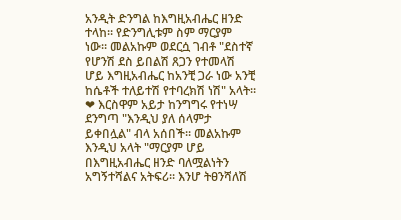አንዲት ድንግል ከእግዚአብሔር ዘንድ ተላከ። የድንግሊቱም ስም ማርያም ነው። መልአኩም ወደርሷ ገብቶ "ደስተኛ የሆንሽ ደስ ይበልሽ ጸጋን የተመላሽ ሆይ እግዚአብሔር ከአንቺ ጋራ ነው አንቺ ከሴቶች ተለይተሽ የተባረክሽ ነሽ" አላት።
❤ እርስዋም አይታ ከንግግሩ የተነሣ ደንግጣ "እንዲህ ያለ ሰላምታ ይቀበሏል" ብላ አሰበች። መልአኩም እንዲህ አላት "ማርያም ሆይ በእግዚአብሔር ዘንድ ባለሟልነትን አግኝተሻልና አትፍሪ። እንሆ ትፀንሻለሽ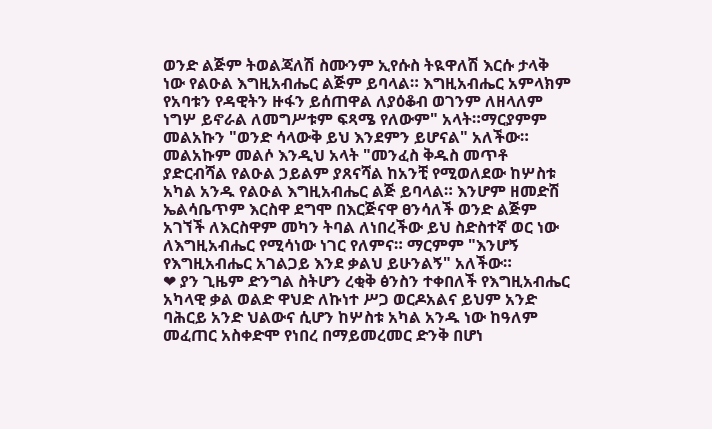ወንድ ልጅም ትወልጃለሽ ስሙንም ኢየሱስ ትዪዋለሽ እርሱ ታላቅ ነው የልዑል እግዚአብሔር ልጅም ይባላል። እግዚአብሔር አምላክም የአባቱን የዳዊትን ዙፋን ይሰጠዋል ለያዕቆብ ወገንም ለዘላለም ነግሦ ይኖራል ለመግሥቱም ፍጻሜ የለውም" አላት።ማርያምም መልአኩን "ወንድ ሳላውቅ ይህ እንደምን ይሆናል" አለችው። መልአኩም መልሶ እንዲህ አላት "መንፈስ ቅዱስ መጥቶ ያድርብሻል የልዑል ኃይልም ያጸናሻል ከአንቺ የሚወለደው ከሦስቱ አካል አንዱ የልዑል እግዚአብሔር ልጅ ይባላል። እንሆም ዘመድሽ ኤልሳቤጥም እርስዋ ደግሞ በእርጅናዋ ፀንሳለች ወንድ ልጅም አገኘች ለእርስዋም መካን ትባል ለነበረችው ይህ ስድስተኛ ወር ነው ለእግዚአብሔር የሚሳነው ነገር የለምና። ማርምም "እንሆኝ የእግዚአብሔር አገልጋይ እንደ ቃልህ ይሁንልኝ" አለችው።
❤ ያን ጊዜም ድንግል ስትሆን ረቂቅ ፅንስን ተቀበለች የእግዚአብሔር አካላዊ ቃል ወልድ ዋህድ ለኩነተ ሥጋ ወርዶአልና ይህም አንድ ባሕርይ አንድ ህልውና ሲሆን ከሦስቱ አካል አንዱ ነው ከዓለም መፈጠር አስቀድሞ የነበረ በማይመረመር ድንቅ በሆነ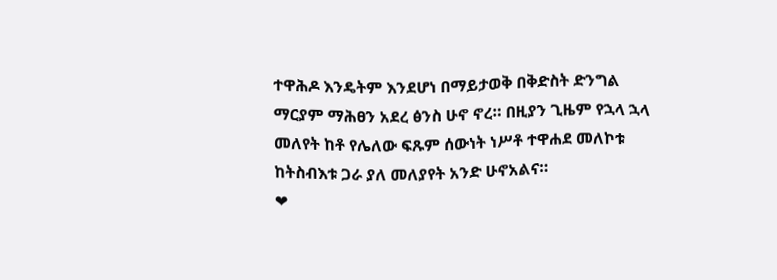ተዋሕዶ እንዴትም እንደሆነ በማይታወቅ በቅድስት ድንግል ማርያም ማሕፀን አደረ ፅንስ ሁኖ ኖረ። በዚያን ጊዜም የኋላ ኋላ መለየት ከቶ የሌለው ፍጹም ሰውነት ነሥቶ ተዋሐደ መለኮቱ ከትስብእቱ ጋራ ያለ መለያየት አንድ ሁኖአልና።
❤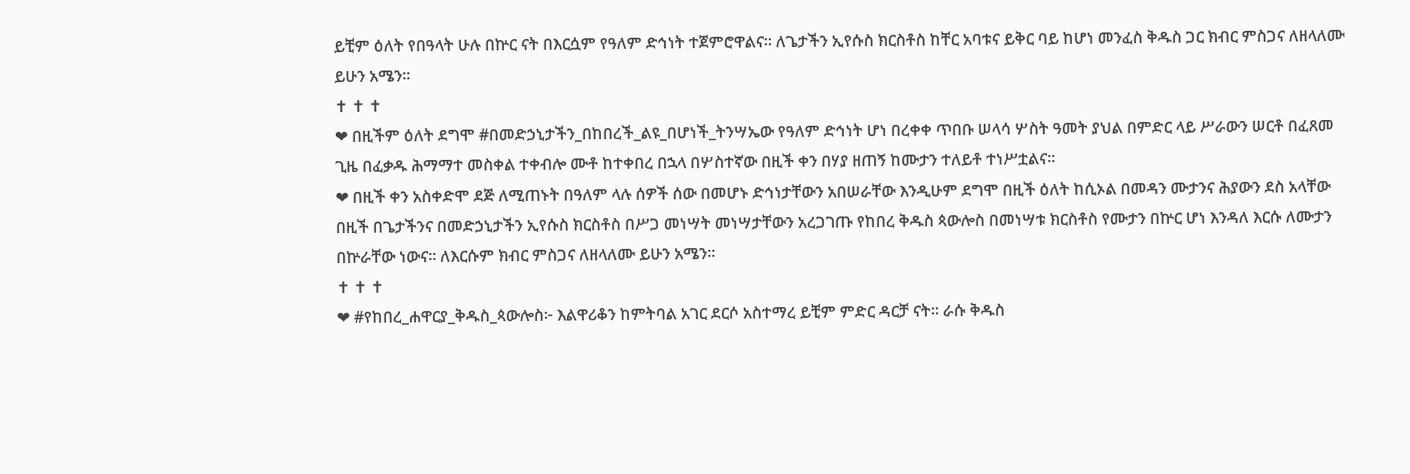ይቺም ዕለት የበዓላት ሁሉ በኵር ናት በእርሷም የዓለም ድኅነት ተጀምሮዋልና። ለጌታችን ኢየሱስ ክርስቶስ ከቸር አባቱና ይቅር ባይ ከሆነ መንፈስ ቅዱስ ጋር ክብር ምስጋና ለዘላለሙ ይሁን አሜን።
✝ ✝ ✝
❤ በዚችም ዕለት ደግሞ #በመድኃኒታችን_በከበረች_ልዩ_በሆነች_ትንሣኤው የዓለም ድኅነት ሆነ በረቀቀ ጥበቡ ሠላሳ ሦስት ዓመት ያህል በምድር ላይ ሥራውን ሠርቶ በፈጸመ ጊዜ በፈቃዱ ሕማማተ መስቀል ተቀብሎ ሙቶ ከተቀበረ በኋላ በሦስተኛው በዚች ቀን በሃያ ዘጠኝ ከሙታን ተለይቶ ተነሥቷልና።
❤ በዚች ቀን አስቀድሞ ደጅ ለሚጠኑት በዓለም ላሉ ሰዎች ሰው በመሆኑ ድኅነታቸውን አበሠራቸው እንዲሁም ደግሞ በዚች ዕለት ከሲኦል በመዳን ሙታንና ሕያውን ደስ አላቸው በዚች በጌታችንና በመድኃኒታችን ኢየሱስ ክርስቶስ በሥጋ መነሣት መነሣታቸውን አረጋገጡ የከበረ ቅዱስ ጳውሎስ በመነሣቱ ክርስቶስ የሙታን በኵር ሆነ እንዳለ እርሱ ለሙታን በኵራቸው ነውና። ለእርሱም ክብር ምስጋና ለዘላለሙ ይሁን አሜን።
✝ ✝ ✝
❤ #የከበረ_ሐዋርያ_ቅዱስ_ጳውሎስ፦ እልዋሪቆን ከምትባል አገር ደርሶ አስተማረ ይቺም ምድር ዳርቻ ናት። ራሱ ቅዱስ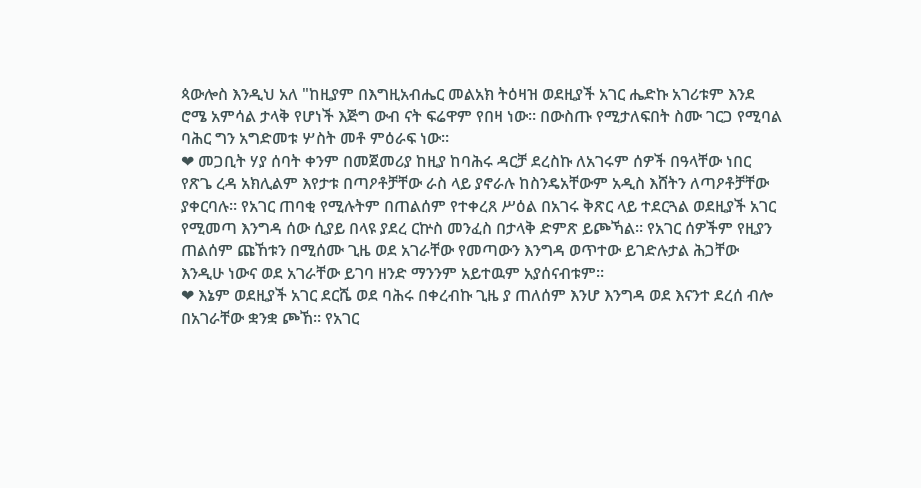ጳውሎስ እንዲህ አለ "ከዚያም በእግዚአብሔር መልአክ ትዕዛዝ ወደዚያች አገር ሔድኩ አገሪቱም እንደ ሮሜ አምሳል ታላቅ የሆነች እጅግ ውብ ናት ፍሬዋም የበዛ ነው። በውስጡ የሚታለፍበት ስሙ ገርጋ የሚባል ባሕር ግን አግድመቱ ሦስት መቶ ምዕራፍ ነው።
❤ መጋቢት ሃያ ሰባት ቀንም በመጀመሪያ ከዚያ ከባሕሩ ዳርቻ ደረስኩ ለአገሩም ሰዎች በዓላቸው ነበር የጽጌ ረዳ አክሊልም እየታቱ በጣዖቶቻቸው ራስ ላይ ያኖራሉ ከስንዴአቸውም አዲስ እሸትን ለጣዖቶቻቸው ያቀርባሉ። የአገር ጠባቂ የሚሉትም በጠልሰም የተቀረጸ ሥዕል በአገሩ ቅጽር ላይ ተደርጓል ወደዚያች አገር የሚመጣ እንግዳ ሰው ሲያይ በላዩ ያደረ ርኵስ መንፈስ በታላቅ ድምጽ ይጮኻል። የአገር ሰዎችም የዚያን ጠልሰም ጩኸቱን በሚሰሙ ጊዜ ወደ አገራቸው የመጣውን እንግዳ ወጥተው ይገድሉታል ሕጋቸው እንዲሁ ነውና ወደ አገራቸው ይገባ ዘንድ ማንንም አይተዉም አያሰናብቱም።
❤ እኔም ወደዚያች አገር ደርሼ ወደ ባሕሩ በቀረብኩ ጊዜ ያ ጠለሰም እንሆ እንግዳ ወደ እናንተ ደረሰ ብሎ በአገራቸው ቋንቋ ጮኸ። የአገር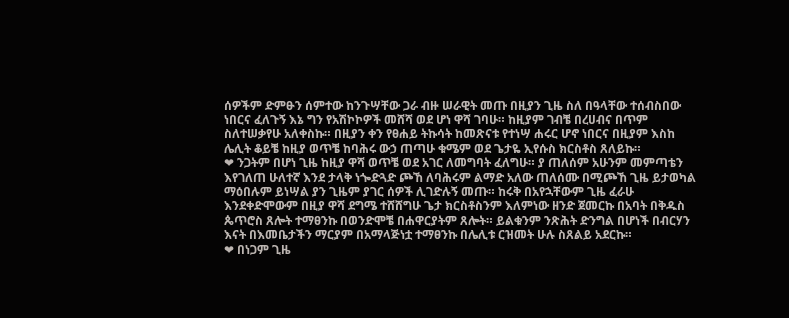ሰዎችም ድምፁን ሰምተው ከንጉሣቸው ጋራ ብዙ ሠራዊት መጡ በዚያን ጊዜ ስለ በዓላቸው ተሰብስበው ነበርና ፈለጉኝ እኔ ግን የአሽኮኮዎች መሸሻ ወደ ሆነ ዋሻ ገባሁ። ከዚያም ገብቼ በረሀብና በጥም ስለተሠቃየሁ አለቀስኩ። በዚያን ቀን የፀሐይ ትኩሳት ከመጽናቱ የተነሣ ሐሩር ሆኖ ነበርና በዚያም እስከ ሌሊት ቆይቼ ከዚያ ወጥቼ ከባሕሩ ውኃ ጠጣሁ ቁሜም ወደ ጌታዬ ኢየሱስ ክርስቶስ ጸለይኩ።
❤ ንጋትም በሆነ ጊዜ ከዚያ ዋሻ ወጥቼ ወደ አገር ለመግባት ፈለግሁ። ያ ጠለሰም አሁንም መምጣቴን እየገለጠ ሁለተኛ እንደ ታላቅ ነጐድጓድ ጮኸ ለባሕሩም ልማድ አለው ጠለሰሙ በሚጮኸ ጊዜ ይታወካል ማዕበሉም ይነሣል ያን ጊዜም ያገር ሰዎች ሊገድሉኝ መጡ። ከሩቅ በአየኋቸውም ጊዜ ፈራሁ እንደቀድሞውም በዚያ ዋሻ ደግሜ ተሸሸግሁ ጌታ ክርስቶስንም እለምነው ዘንድ ጀመርኩ በአባት በቅዱስ ጴጥሮስ ጸሎት ተማፀንኩ በወንድሞቼ በሐዋርያትም ጸሎት። ይልቁንም ንጽሕት ድንግል በሆነች በብርሃን እናት በእመቤታችን ማርያም በአማላጅነቷ ተማፀንኩ በሌሊቱ ርዝመት ሁሉ ስጸልይ አደርኩ።
❤ በነጋም ጊዜ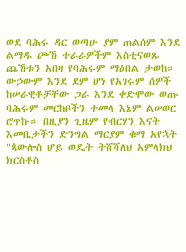ወደ ባሕሩ ዳር ወጣሁ ያም ጠልሰም እንደ ልማዱ ጮኸ ተራራዎችም እስቲናወጹ ጨኸቱን አበዛ የባሕሩም ማዕበል ታወከ። ውኃውም እንደ ደም ሆነ የአገሩም ሰዎች ከሠራዊቶቻቸው ጋራ እንደ ቀድሞው ወጡ ባሕሩም መርከቦችን ተመላ እኔም ልሠወር ሮጥኩ። በዚያን ጊዜም የብርሃን እናት እመቤታችን ድንግል ማርያም ቁማ አየኋት "ጳውሎስ ሆይ ወዴት ትሸሻለህ አምላክህ ክርስቶስ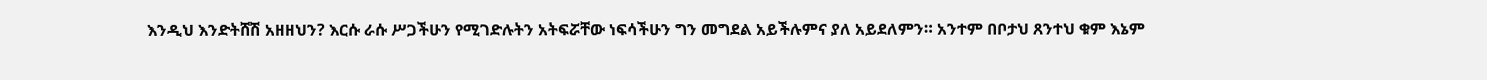እንዲህ እንድትሸሽ አዘዘህን? እርሱ ራሱ ሥጋችሁን የሚገድሉትን አትፍሯቸው ነፍሳችሁን ግን መግደል አይችሉምና ያለ አይደለምን። አንተም በቦታህ ጸንተህ ቁም እኔም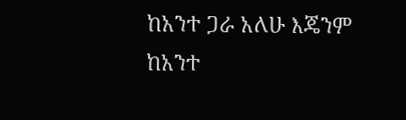ከአንተ ጋራ አለሁ እጄንም ከአንተ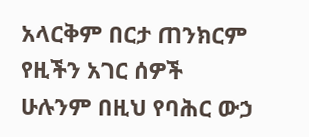አላርቅም በርታ ጠንክርም የዚችን አገር ሰዎች ሁሉንም በዚህ የባሕር ውኃ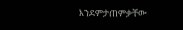እንደምታጠምቃቸው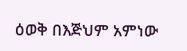ዕወቅ በእጅህም አምነው